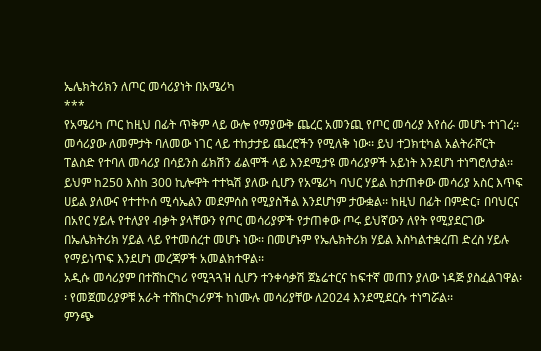ኤሌክትሪክን ለጦር መሳሪያነት በአሜሪካ
***
የአሜሪካ ጦር ከዚህ በፊት ጥቅም ላይ ውሎ የማያውቅ ጨረር አመንጪ የጦር መሳሪያ እየሰራ መሆኑ ተነገረ፡፡ መሳሪያው ለመምታት ባለመው ነገር ላይ ተከታታይ ጨረሮችን የሚለቅ ነው፡፡ ይህ ተጋክቲካል አልትራሾርት ፐልስድ የተባለ መሳሪያ በሳይንስ ፊክሽን ፊልሞች ላይ እንደሚታዩ መሳሪያዎች አይነት እንደሆነ ተነግሮለታል፡፡
ይህም ከ250 እስከ 300 ኪሎዋት ተተኳሽ ያለው ሲሆን የአሜሪካ ባህር ሃይል ከታጠቀው መሳሪያ አስር እጥፍ ሀይል ያለውና የተተኮሰ ሚሳኤልን መደምሰስ የሚያስችል እንደሆነም ታውቋል፡፡ ከዚህ በፊት በምድር፣ በባህርና በአየር ሃይሉ የተለያየ ብቃት ያላቸውን የጦር መሳሪያዎች የታጠቀው ጦሩ ይህኛውን ለየት የሚያደርገው በኤሌክትሪክ ሃይል ላይ የተመሰረተ መሆኑ ነው፡፡ በመሆኑም የኤሌክትሪክ ሃይል እስካልተቋረጠ ድረስ ሃይሉ የማይነጥፍ እንደሆነ መረጃዎች አመልክተዋል፡፡
አዲሱ መሳሪያም በተሸከርካሪ የሚጓጓዝ ሲሆን ተንቀሳቃሽ ጀኔሬተርና ከፍተኛ መጠን ያለው ነዳጅ ያስፈልገዋል፡፡ የመጀመሪያዎቹ አራት ተሸከርካሪዎች ከነሙሉ መሳሪያቸው ለ2024 እንደሚደርሱ ተነግሯል፡፡
ምንጭ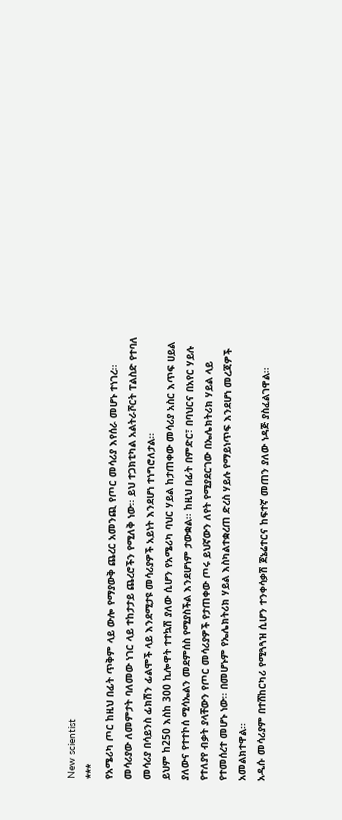New scientist
***
የአሜሪካ ጦር ከዚህ በፊት ጥቅም ላይ ውሎ የማያውቅ ጨረር አመንጪ የጦር መሳሪያ እየሰራ መሆኑ ተነገረ፡፡ መሳሪያው ለመምታት ባለመው ነገር ላይ ተከታታይ ጨረሮችን የሚለቅ ነው፡፡ ይህ ተጋክቲካል አልትራሾርት ፐልስድ የተባለ መሳሪያ በሳይንስ ፊክሽን ፊልሞች ላይ እንደሚታዩ መሳሪያዎች አይነት እንደሆነ ተነግሮለታል፡፡
ይህም ከ250 እስከ 300 ኪሎዋት ተተኳሽ ያለው ሲሆን የአሜሪካ ባህር ሃይል ከታጠቀው መሳሪያ አስር እጥፍ ሀይል ያለውና የተተኮሰ ሚሳኤልን መደምሰስ የሚያስችል እንደሆነም ታውቋል፡፡ ከዚህ በፊት በምድር፣ በባህርና በአየር ሃይሉ የተለያየ ብቃት ያላቸውን የጦር መሳሪያዎች የታጠቀው ጦሩ ይህኛውን ለየት የሚያደርገው በኤሌክትሪክ ሃይል ላይ የተመሰረተ መሆኑ ነው፡፡ በመሆኑም የኤሌክትሪክ ሃይል እስካልተቋረጠ ድረስ ሃይሉ የማይነጥፍ እንደሆነ መረጃዎች አመልክተዋል፡፡
አዲሱ መሳሪያም በተሸከርካሪ የሚጓጓዝ ሲሆን ተንቀሳቃሽ ጀኔሬተርና ከፍተኛ መጠን ያለው ነዳጅ ያስፈልገዋል፡፡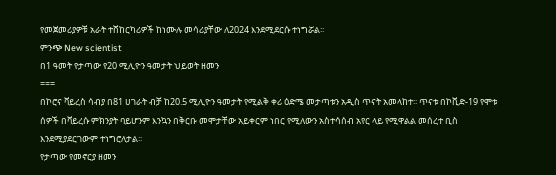የመጀመሪያዎቹ አራት ተሸከርካሪዎች ከነሙሉ መሳሪያቸው ለ2024 እንደሚደርሱ ተነግሯል፡፡
ምንጭ New scientist
በ1 ዓመት የታጣው የ20 ሚሊዮን ዓመታት ህይወት ዘመን
===
በኮሮና ቫይረስ ሳብያ በ81 ሀገራት ብቻ ከ20.5 ሚሊዮን ዓመታት የሚልቅ ቀሪ ዕድሜ መታጣቱን አዲስ ጥናት አመላከተ፡፡ ጥናቱ በኮቪድ-19 የሞቱ ሰዎች በቫይረሱ ምክንያት ባይሆንም እንኳን በቅርቡ መሞታቸው አይቀርም ነበር የሚለውን አስተሳሰብ አየር ላይ የሚዋልል መሰረተ ቢስ እንደሚያደርገውም ተነግሮለታል፡፡
የታጣው የመኖርያ ዘመን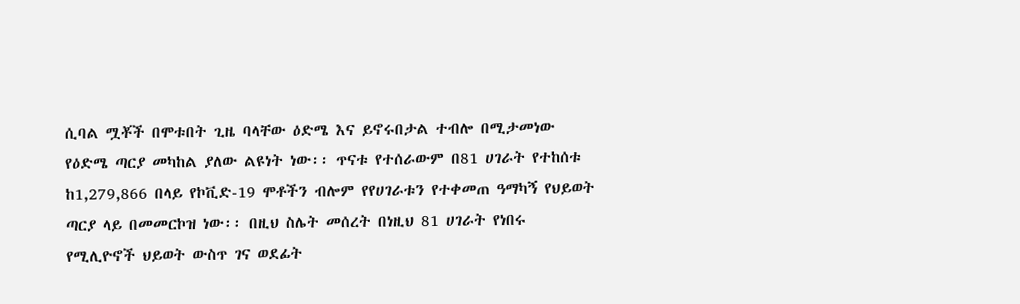ሲባል ሟቾች በሞቱበት ጊዜ ባላቸው ዕድሜ እና ይኖሩበታል ተብሎ በሚታመነው የዕድሜ ጣርያ መካከል ያለው ልዩነት ነው፡፡ ጥናቱ የተሰራውም በ81 ሀገራት የተከሰቱ ከ1,279,866 በላይ የኮቪድ-19 ሞቶችን ብሎም የየሀገራቱን የተቀመጠ ዓማካኝ የህይወት ጣርያ ላይ በመመርኮዝ ነው፡፡ በዚህ ስሌት መሰረት በነዚህ 81 ሀገራት የነበሩ የሚሊዮኖች ህይወት ውስጥ ገና ወደፊት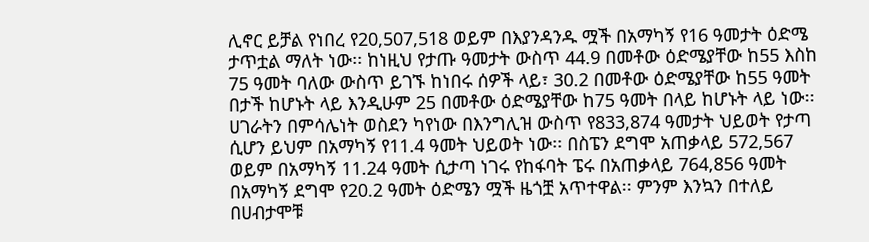ሊኖር ይቻል የነበረ የ20,507,518 ወይም በእያንዳንዱ ሟች በአማካኝ የ16 ዓመታት ዕድሜ ታጥቷል ማለት ነው፡፡ ከነዚህ የታጡ ዓመታት ውስጥ 44.9 በመቶው ዕድሜያቸው ከ55 እስከ 75 ዓመት ባለው ውስጥ ይገኙ ከነበሩ ሰዎች ላይ፣ 30.2 በመቶው ዕድሜያቸው ከ55 ዓመት በታች ከሆኑት ላይ እንዲሁም 25 በመቶው ዕድሜያቸው ከ75 ዓመት በላይ ከሆኑት ላይ ነው፡፡
ሀገራትን በምሳሌነት ወስደን ካየነው በእንግሊዝ ውስጥ የ833,874 ዓመታት ህይወት የታጣ ሲሆን ይህም በአማካኝ የ11.4 ዓመት ህይወት ነው፡፡ በስፔን ደግሞ አጠቃላይ 572,567 ወይም በአማካኝ 11.24 ዓመት ሲታጣ ነገሩ የከፋባት ፔሩ በአጠቃላይ 764,856 ዓመት በአማካኝ ደግሞ የ20.2 ዓመት ዕድሜን ሟች ዜጎቿ አጥተዋል፡፡ ምንም እንኳን በተለይ በሀብታሞቹ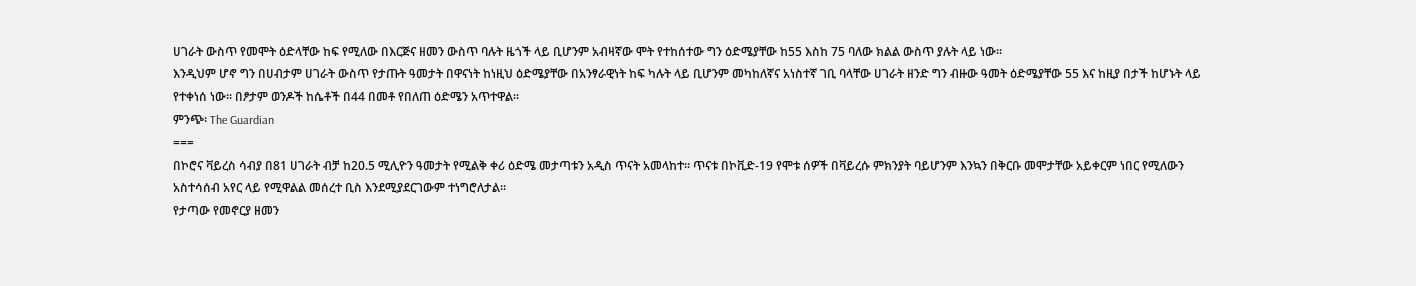ሀገራት ውስጥ የመሞት ዕድላቸው ከፍ የሚለው በእርጅና ዘመን ውስጥ ባሉት ዜጎች ላይ ቢሆንም አብዛኛው ሞት የተከሰተው ግን ዕድሜያቸው ከ55 እስከ 75 ባለው ክልል ውስጥ ያሉት ላይ ነው፡፡
እንዲህም ሆኖ ግን በሀብታም ሀገራት ውስጥ የታጡት ዓመታት በዋናነት ከነዚህ ዕድሜያቸው በአንፃራዊነት ከፍ ካሉት ላይ ቢሆንም መካከለኛና አነስተኛ ገቢ ባላቸው ሀገራት ዘንድ ግን ብዙው ዓመት ዕድሜያቸው 55 እና ከዚያ በታች ከሆኑት ላይ የተቀነሰ ነው፡፡ በፆታም ወንዶች ከሴቶች በ44 በመቶ የበለጠ ዕድሜን አጥተዋል፡፡
ምንጭ፡ The Guardian
===
በኮሮና ቫይረስ ሳብያ በ81 ሀገራት ብቻ ከ20.5 ሚሊዮን ዓመታት የሚልቅ ቀሪ ዕድሜ መታጣቱን አዲስ ጥናት አመላከተ፡፡ ጥናቱ በኮቪድ-19 የሞቱ ሰዎች በቫይረሱ ምክንያት ባይሆንም እንኳን በቅርቡ መሞታቸው አይቀርም ነበር የሚለውን አስተሳሰብ አየር ላይ የሚዋልል መሰረተ ቢስ እንደሚያደርገውም ተነግሮለታል፡፡
የታጣው የመኖርያ ዘመን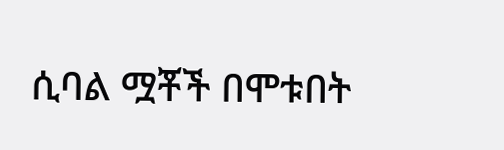ሲባል ሟቾች በሞቱበት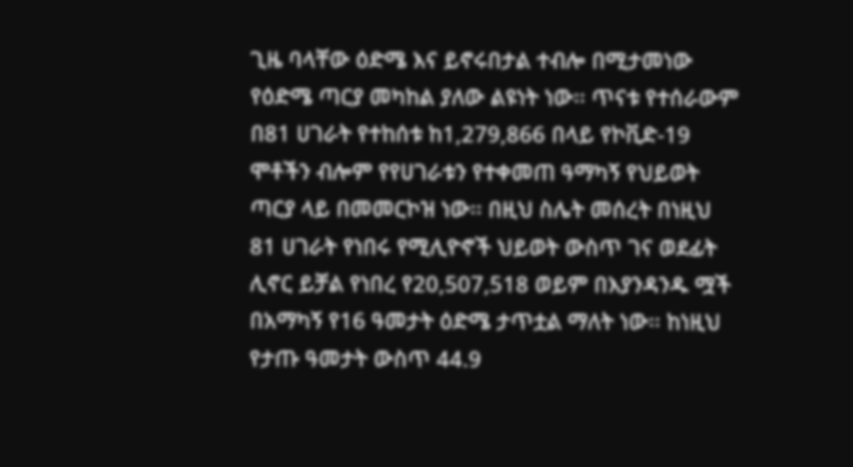ጊዜ ባላቸው ዕድሜ እና ይኖሩበታል ተብሎ በሚታመነው የዕድሜ ጣርያ መካከል ያለው ልዩነት ነው፡፡ ጥናቱ የተሰራውም በ81 ሀገራት የተከሰቱ ከ1,279,866 በላይ የኮቪድ-19 ሞቶችን ብሎም የየሀገራቱን የተቀመጠ ዓማካኝ የህይወት ጣርያ ላይ በመመርኮዝ ነው፡፡ በዚህ ስሌት መሰረት በነዚህ 81 ሀገራት የነበሩ የሚሊዮኖች ህይወት ውስጥ ገና ወደፊት ሊኖር ይቻል የነበረ የ20,507,518 ወይም በእያንዳንዱ ሟች በአማካኝ የ16 ዓመታት ዕድሜ ታጥቷል ማለት ነው፡፡ ከነዚህ የታጡ ዓመታት ውስጥ 44.9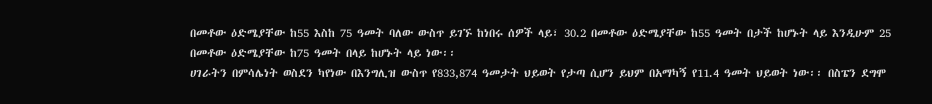በመቶው ዕድሜያቸው ከ55 እስከ 75 ዓመት ባለው ውስጥ ይገኙ ከነበሩ ሰዎች ላይ፣ 30.2 በመቶው ዕድሜያቸው ከ55 ዓመት በታች ከሆኑት ላይ እንዲሁም 25 በመቶው ዕድሜያቸው ከ75 ዓመት በላይ ከሆኑት ላይ ነው፡፡
ሀገራትን በምሳሌነት ወስደን ካየነው በእንግሊዝ ውስጥ የ833,874 ዓመታት ህይወት የታጣ ሲሆን ይህም በአማካኝ የ11.4 ዓመት ህይወት ነው፡፡ በስፔን ደግሞ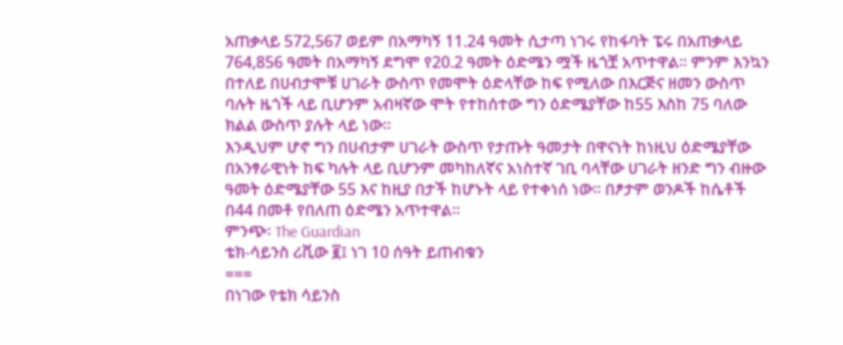አጠቃላይ 572,567 ወይም በአማካኝ 11.24 ዓመት ሲታጣ ነገሩ የከፋባት ፔሩ በአጠቃላይ 764,856 ዓመት በአማካኝ ደግሞ የ20.2 ዓመት ዕድሜን ሟች ዜጎቿ አጥተዋል፡፡ ምንም እንኳን በተለይ በሀብታሞቹ ሀገራት ውስጥ የመሞት ዕድላቸው ከፍ የሚለው በእርጅና ዘመን ውስጥ ባሉት ዜጎች ላይ ቢሆንም አብዛኛው ሞት የተከሰተው ግን ዕድሜያቸው ከ55 እስከ 75 ባለው ክልል ውስጥ ያሉት ላይ ነው፡፡
እንዲህም ሆኖ ግን በሀብታም ሀገራት ውስጥ የታጡት ዓመታት በዋናነት ከነዚህ ዕድሜያቸው በአንፃራዊነት ከፍ ካሉት ላይ ቢሆንም መካከለኛና አነስተኛ ገቢ ባላቸው ሀገራት ዘንድ ግን ብዙው ዓመት ዕድሜያቸው 55 እና ከዚያ በታች ከሆኑት ላይ የተቀነሰ ነው፡፡ በፆታም ወንዶች ከሴቶች በ44 በመቶ የበለጠ ዕድሜን አጥተዋል፡፡
ምንጭ፡ The Guardian
ቴክ-ሳይንስ ሪቪው ፪፤ ነገ 10 ሰዓት ይጠብቁን
===
በነገው የቴክ ሳይንስ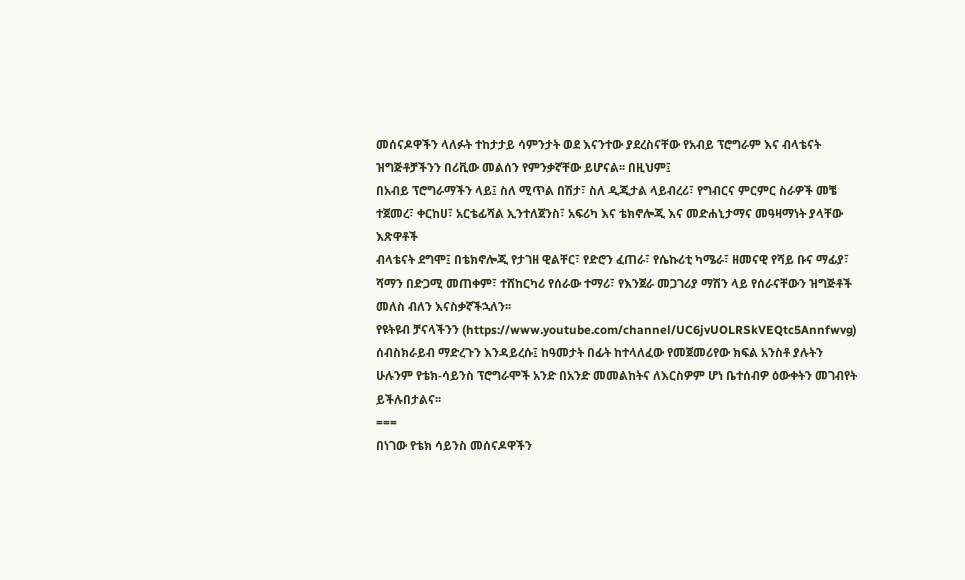መሰናዶዋችን ላለፉት ተከታታይ ሳምንታት ወደ እናንተው ያደረስናቸው የአብይ ፕሮግራም እና ብላቴናት ዝግጅቶቻችንን በሪቪው መልሰን የምንቃኛቸው ይሆናል፡፡ በዚህም፤
በአብይ ፕሮግራማችን ላይ፤ ስለ ሚጥል በሽታ፣ ስለ ዲጂታል ላይብረሪ፣ የግብርና ምርምር ስራዎች መቼ ተጀመረ፣ ቀርከሀ፣ አርቴፊሻል ኢንተለጀንስ፣ አፍሪካ እና ቴክኖሎጂ እና መድሐኒታማና መዓዛማነት ያላቸው እጽዋቶች
ብላቴናት ደግሞ፤ በቴክኖሎጂ የታገዘ ዊልቸር፣ የድሮን ፈጠራ፣ የሴኩሪቲ ካሜራ፣ ዘመናዊ የሻይ ቡና ማፊያ፣ ሻማን በድጋሚ መጠቀም፣ ተሸከርካሪ የሰራው ተማሪ፣ የእንጀራ መጋገሪያ ማሽን ላይ የሰራናቸውን ዝግጅቶች መለስ ብለን እናስቃኛችኋለን፡፡
የዩትዩብ ቻናላችንን (https://www.youtube.com/channel/UC6jvUOLRSkVEQtc5Annfwvg) ሰብስክራይብ ማድረጉን እንዳይረሱ፤ ከዓመታት በፊት ከተላለፈው የመጀመሪየው ክፍል አንስቶ ያሉትን ሁሉንም የቴክ-ሳይንስ ፕሮግራሞች አንድ በአንድ መመልከትና ለእርስዎም ሆነ ቤተሰብዎ ዕውቀትን መገብየት ይችሉበታልና፡፡
===
በነገው የቴክ ሳይንስ መሰናዶዋችን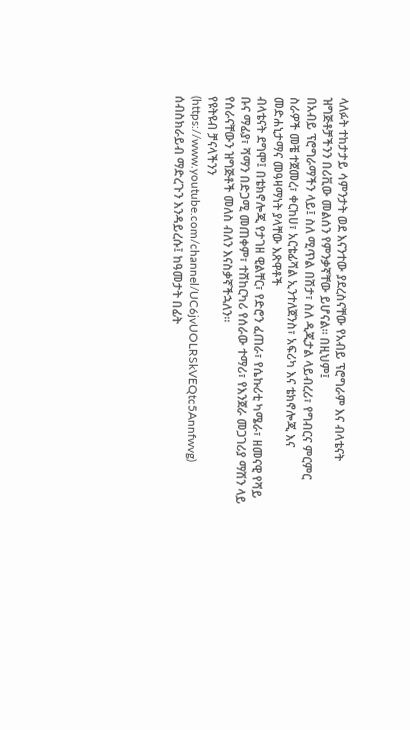ላለፉት ተከታታይ ሳምንታት ወደ እናንተው ያደረስናቸው የአብይ ፕሮግራም እና ብላቴናት ዝግጅቶቻችንን በሪቪው መልሰን የምንቃኛቸው ይሆናል፡፡ በዚህም፤
በአብይ ፕሮግራማችን ላይ፤ ስለ ሚጥል በሽታ፣ ስለ ዲጂታል ላይብረሪ፣ የግብርና ምርምር ስራዎች መቼ ተጀመረ፣ ቀርከሀ፣ አርቴፊሻል ኢንተለጀንስ፣ አፍሪካ እና ቴክኖሎጂ እና መድሐኒታማና መዓዛማነት ያላቸው እጽዋቶች
ብላቴናት ደግሞ፤ በቴክኖሎጂ የታገዘ ዊልቸር፣ የድሮን ፈጠራ፣ የሴኩሪቲ ካሜራ፣ ዘመናዊ የሻይ ቡና ማፊያ፣ ሻማን በድጋሚ መጠቀም፣ ተሸከርካሪ የሰራው ተማሪ፣ የእንጀራ መጋገሪያ ማሽን ላይ የሰራናቸውን ዝግጅቶች መለስ ብለን እናስቃኛችኋለን፡፡
የዩትዩብ ቻናላችንን (https://www.youtube.com/channel/UC6jvUOLRSkVEQtc5Annfwvg) ሰብስክራይብ ማድረጉን እንዳይረሱ፤ ከዓመታት በፊት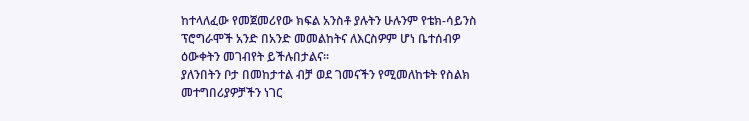ከተላለፈው የመጀመሪየው ክፍል አንስቶ ያሉትን ሁሉንም የቴክ-ሳይንስ ፕሮግራሞች አንድ በአንድ መመልከትና ለእርስዎም ሆነ ቤተሰብዎ ዕውቀትን መገብየት ይችሉበታልና፡፡
ያለንበትን ቦታ በመከታተል ብቻ ወደ ገመናችን የሚመለከቱት የስልክ መተግበሪያዎቻችን ነገር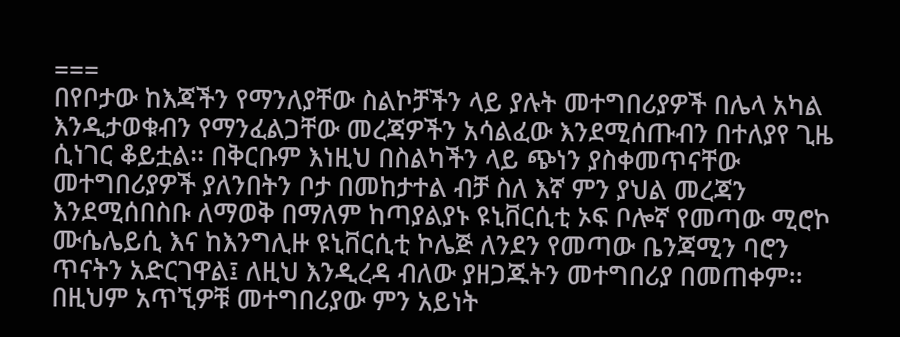===
በየቦታው ከእጃችን የማንለያቸው ስልኮቻችን ላይ ያሉት መተግበሪያዎች በሌላ አካል እንዲታወቁብን የማንፈልጋቸው መረጃዎችን አሳልፈው እንደሚሰጡብን በተለያየ ጊዜ ሲነገር ቆይቷል፡፡ በቅርቡም እነዚህ በስልካችን ላይ ጭነን ያስቀመጥናቸው መተግበሪያዎች ያለንበትን ቦታ በመከታተል ብቻ ስለ እኛ ምን ያህል መረጃን እንደሚሰበስቡ ለማወቅ በማለም ከጣያልያኑ ዩኒቨርሲቲ ኦፍ ቦሎኛ የመጣው ሚሮኮ ሙሴሌይሲ እና ከእንግሊዙ ዩኒቨርሲቲ ኮሌጅ ለንደን የመጣው ቤንጃሚን ባሮን ጥናትን አድርገዋል፤ ለዚህ እንዲረዳ ብለው ያዘጋጁትን መተግበሪያ በመጠቀም፡፡ በዚህም አጥኚዎቹ መተግበሪያው ምን አይነት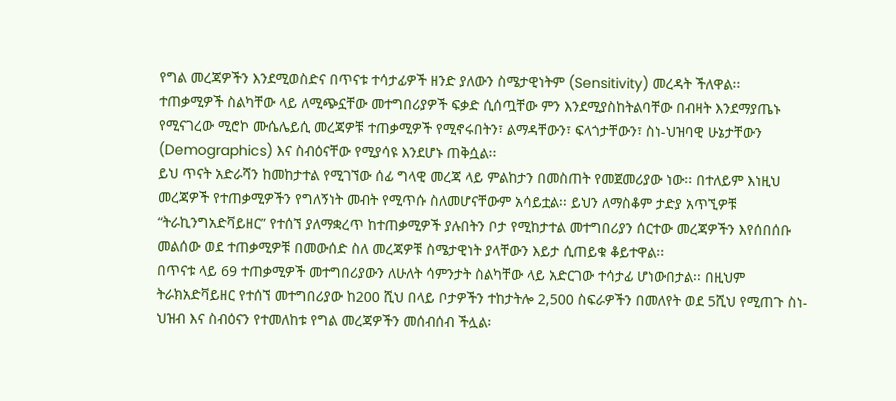የግል መረጃዎችን እንደሚወስድና በጥናቱ ተሳታፊዎች ዘንድ ያለውን ስሜታዊነትም (Sensitivity) መረዳት ችለዋል፡፡
ተጠቃሚዎች ስልካቸው ላይ ለሚጭኗቸው መተግበሪያዎች ፍቃድ ሲሰጧቸው ምን እንደሚያስከትልባቸው በብዛት እንደማያጤኑ የሚናገረው ሚሮኮ ሙሴሌይሲ መረጃዎቹ ተጠቃሚዎች የሚኖሩበትን፣ ልማዳቸውን፣ ፍላጎታቸውን፣ ስነ-ህዝባዊ ሁኔታቸውን (Demographics) እና ስብዕናቸው የሚያሳዩ እንደሆኑ ጠቅሷል፡፡
ይህ ጥናት አድራሻን ከመከታተል የሚገኘው ሰፊ ግላዊ መረጃ ላይ ምልከታን በመስጠት የመጀመሪያው ነው፡፡ በተለይም እነዚህ መረጃዎች የተጠቃሚዎችን የግለኝነት መብት የሚጥሱ ስለመሆናቸውም አሳይቷል፡፡ ይህን ለማስቆም ታድያ አጥኚዎቹ “ትራኪንግአድቫይዘር” የተሰኘ ያለማቋረጥ ከተጠቃሚዎች ያሉበትን ቦታ የሚከታተል መተግበሪያን ሰርተው መረጃዎችን እየሰበሰቡ መልሰው ወደ ተጠቃሚዎቹ በመውሰድ ስለ መረጃዎቹ ስሜታዊነት ያላቸውን እይታ ሲጠይቁ ቆይተዋል፡፡
በጥናቱ ላይ 69 ተጠቃሚዎች መተግበሪያውን ለሁለት ሳምንታት ስልካቸው ላይ አድርገው ተሳታፊ ሆነውበታል፡፡ በዚህም ትራክአድቫይዘር የተሰኘ መተግበሪያው ከ200 ሺህ በላይ ቦታዎችን ተከታትሎ 2,500 ስፍራዎችን በመለየት ወደ 5ሺህ የሚጠጉ ስነ-ህዝብ እና ስብዕናን የተመለከቱ የግል መረጃዎችን መሰብሰብ ችሏል፡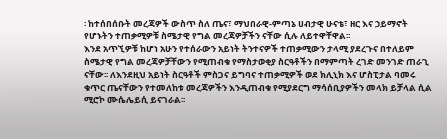፡ ከተሰበሰቡት መረጃዎች ውስጥ ስለ ጤና፣ ማህበራዊ-ምጣኔ ሀብታዊ ሁናቴ፣ ዘር እና ኃይማኖት የሆኑትን ተጠቃሚዎቹ ስሜታዊ የግል መረጃዎቻችን ናቸው ሲሉ ለይተዋቸዋል፡፡
እንደ አጥኚዎቹ ከሆነ አሁን የተሰራውን አይነት ትንተናዎች ተጠቃሚውን ታላሚ ያደረጉና በተለይም ስሜታዊ የግል መረጃዎቻቸውን የሚጠብቁ የማስታወቂያ ስርዓቶችን በማምጣት ረገድ መንገድ ጠራጊ ናቸው፡፡ ለእንደዚህ አይነት ስርዓቶች ምስጋና ይግባና ተጠቃሚዎች ወደ ክሊኒክ እና ሆስፒታል ባመሩ ቁጥር ጤናቸውን የተመለከቱ መረጃዎችን እንዲጠብቁ የሚያደርግ ማሳሰቢያዎችን መላክ ይቻላል ሲል ሚሮኮ ሙሴሌይሲ ይናገራል፡፡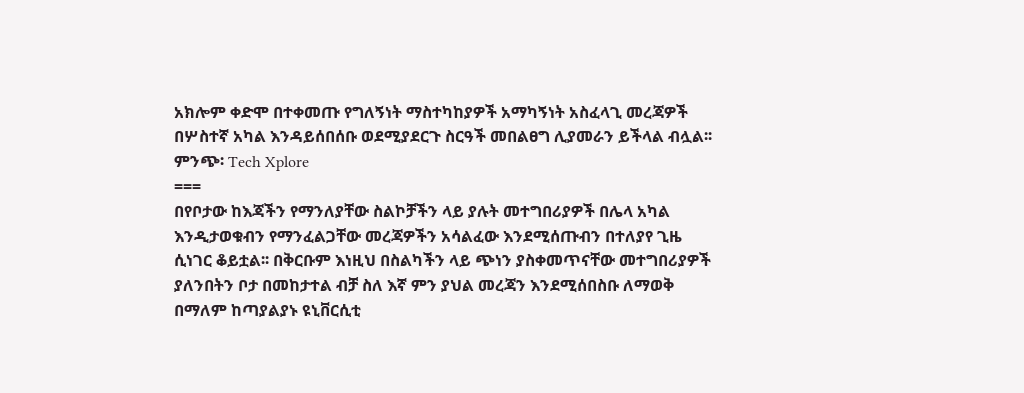አክሎም ቀድሞ በተቀመጡ የግለኝነት ማስተካከያዎች አማካኝነት አስፈላጊ መረጃዎች በሦስተኛ አካል እንዳይሰበሰቡ ወደሚያደርጉ ስርዓች መበልፀግ ሊያመራን ይችላል ብሏል፡፡
ምንጭ፡ Tech Xplore
===
በየቦታው ከእጃችን የማንለያቸው ስልኮቻችን ላይ ያሉት መተግበሪያዎች በሌላ አካል እንዲታወቁብን የማንፈልጋቸው መረጃዎችን አሳልፈው እንደሚሰጡብን በተለያየ ጊዜ ሲነገር ቆይቷል፡፡ በቅርቡም እነዚህ በስልካችን ላይ ጭነን ያስቀመጥናቸው መተግበሪያዎች ያለንበትን ቦታ በመከታተል ብቻ ስለ እኛ ምን ያህል መረጃን እንደሚሰበስቡ ለማወቅ በማለም ከጣያልያኑ ዩኒቨርሲቲ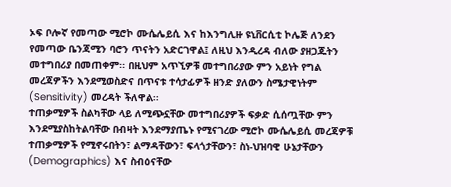ኦፍ ቦሎኛ የመጣው ሚሮኮ ሙሴሌይሲ እና ከእንግሊዙ ዩኒቨርሲቲ ኮሌጅ ለንደን የመጣው ቤንጃሚን ባሮን ጥናትን አድርገዋል፤ ለዚህ እንዲረዳ ብለው ያዘጋጁትን መተግበሪያ በመጠቀም፡፡ በዚህም አጥኚዎቹ መተግበሪያው ምን አይነት የግል መረጃዎችን እንደሚወስድና በጥናቱ ተሳታፊዎች ዘንድ ያለውን ስሜታዊነትም (Sensitivity) መረዳት ችለዋል፡፡
ተጠቃሚዎች ስልካቸው ላይ ለሚጭኗቸው መተግበሪያዎች ፍቃድ ሲሰጧቸው ምን እንደሚያስከትልባቸው በብዛት እንደማያጤኑ የሚናገረው ሚሮኮ ሙሴሌይሲ መረጃዎቹ ተጠቃሚዎች የሚኖሩበትን፣ ልማዳቸውን፣ ፍላጎታቸውን፣ ስነ-ህዝባዊ ሁኔታቸውን (Demographics) እና ስብዕናቸው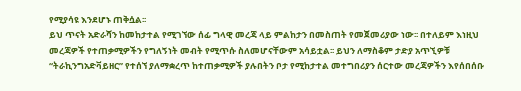የሚያሳዩ እንደሆኑ ጠቅሷል፡፡
ይህ ጥናት አድራሻን ከመከታተል የሚገኘው ሰፊ ግላዊ መረጃ ላይ ምልከታን በመስጠት የመጀመሪያው ነው፡፡ በተለይም እነዚህ መረጃዎች የተጠቃሚዎችን የግለኝነት መብት የሚጥሱ ስለመሆናቸውም አሳይቷል፡፡ ይህን ለማስቆም ታድያ አጥኚዎቹ “ትራኪንግአድቫይዘር” የተሰኘ ያለማቋረጥ ከተጠቃሚዎች ያሉበትን ቦታ የሚከታተል መተግበሪያን ሰርተው መረጃዎችን እየሰበሰቡ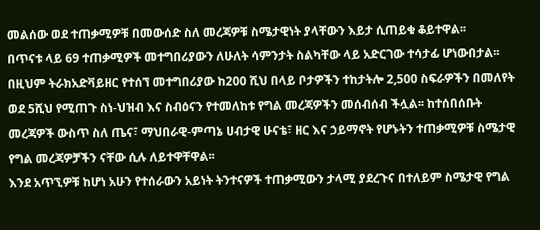መልሰው ወደ ተጠቃሚዎቹ በመውሰድ ስለ መረጃዎቹ ስሜታዊነት ያላቸውን እይታ ሲጠይቁ ቆይተዋል፡፡
በጥናቱ ላይ 69 ተጠቃሚዎች መተግበሪያውን ለሁለት ሳምንታት ስልካቸው ላይ አድርገው ተሳታፊ ሆነውበታል፡፡ በዚህም ትራክአድቫይዘር የተሰኘ መተግበሪያው ከ200 ሺህ በላይ ቦታዎችን ተከታትሎ 2,500 ስፍራዎችን በመለየት ወደ 5ሺህ የሚጠጉ ስነ-ህዝብ እና ስብዕናን የተመለከቱ የግል መረጃዎችን መሰብሰብ ችሏል፡፡ ከተሰበሰቡት መረጃዎች ውስጥ ስለ ጤና፣ ማህበራዊ-ምጣኔ ሀብታዊ ሁናቴ፣ ዘር እና ኃይማኖት የሆኑትን ተጠቃሚዎቹ ስሜታዊ የግል መረጃዎቻችን ናቸው ሲሉ ለይተዋቸዋል፡፡
እንደ አጥኚዎቹ ከሆነ አሁን የተሰራውን አይነት ትንተናዎች ተጠቃሚውን ታላሚ ያደረጉና በተለይም ስሜታዊ የግል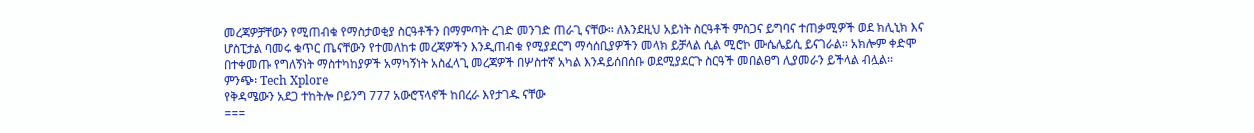መረጃዎቻቸውን የሚጠብቁ የማስታወቂያ ስርዓቶችን በማምጣት ረገድ መንገድ ጠራጊ ናቸው፡፡ ለእንደዚህ አይነት ስርዓቶች ምስጋና ይግባና ተጠቃሚዎች ወደ ክሊኒክ እና ሆስፒታል ባመሩ ቁጥር ጤናቸውን የተመለከቱ መረጃዎችን እንዲጠብቁ የሚያደርግ ማሳሰቢያዎችን መላክ ይቻላል ሲል ሚሮኮ ሙሴሌይሲ ይናገራል፡፡ አክሎም ቀድሞ በተቀመጡ የግለኝነት ማስተካከያዎች አማካኝነት አስፈላጊ መረጃዎች በሦስተኛ አካል እንዳይሰበሰቡ ወደሚያደርጉ ስርዓች መበልፀግ ሊያመራን ይችላል ብሏል፡፡
ምንጭ፡ Tech Xplore
የቅዳሜውን አደጋ ተከትሎ ቦይንግ 777 አውሮፕላኖች ከበረራ እየታገዱ ናቸው
===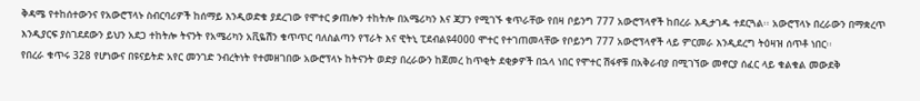ቅዳሜ የተከሰተውንና የአውሮፕላኑ ስብርባሪዎች ከሰማይ እንዲወድቁ ያደረገው የሞተር ቃጠሎን ተከትሎ በአሜሪካን እና ጃፓን የሚገኙ ቁጥራቸው የበዛ ቦይንግ 777 አውሮፕላኖች ከበረራ እዲታገዱ ተደርጓል፡፡ አውሮፕላኑ በረራውን በማቋረጥ እንዲያርፍ ያስገደደውን ይህን አደጋ ተከትሎ ትናንት የአሜሪካን አቪዬሽን ቁጥጥር ባለስልጣን የፕራት እና ዊትኒ ፒደብልዩ4000 ሞተር የተገጠመላቸው የቦይንግ 777 አውሮፕላኖች ላይ ምርመራ እንዲደረግ ትዕዛዝ ሰጥቶ ነበር፡፡
የበረራ ቁጥሩ 328 የሆነውና በዩናይትድ አየር መንገድ ንብረትነት የተመዘገበው አውሮፕላኑ ከትናንት ወድያ በረራውን ከጀመረ ከጥቂት ደቂቃዎች በኋላ ነበር የሞተር ሽፋኖቹ በአቅራብያ በሚገኘው መኖርያ ሰፈር ላይ ቁልቁል መውደቅ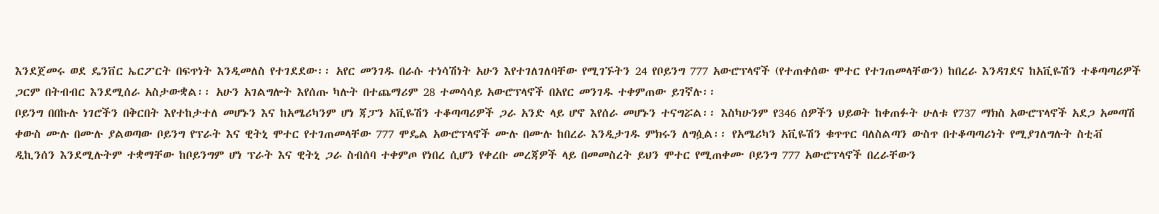እንደጀመሩ ወደ ዴንቨር ኤርፖርት በፍጥነት እንዲመለስ የተገደደው፡፡ አየር መንገዱ በራሱ ተነሳሽነት አሁን እየተገለገለባቸው የሚገኙትን 24 የቦይንግ 777 አውሮፕላኖች (የተጠቀሰው ሞተር የተገጠመላቸውን) ከበረራ እንዳገደና ከአቪዬሽን ተቆጣጣሪዎች ጋርም በትብብር እንደሚሰራ አስታውቋል፡፡ አሁን አገልግሎት እየሰጡ ካሉት በተጨማሪም 28 ተመሳሳይ አውሮፕላኖች በአየር መንገዱ ተቀምጠው ይገኛሉ፡፡
ቦይንግ በበኩሉ ነገሮችን በቅርበት እየተከታተለ መሆኑን እና ከአሜሪካንም ሆነ ጃፓን አቪዬሽን ተቆጣጣሪዎች ጋራ አንድ ላይ ሆኖ እየሰራ መሆኑን ተናግሯል፡፡ እስካሁንም የ346 ሰዎችን ህይወት ከቀጠፉት ሁለቱ የ737 ማክስ አውሮፕላኖች አደጋ አመጣሽ ቀውስ ሙሉ በሙሉ ያልወጣው ቦይንግ የፕራት እና ዊትኒ ሞተር የተገጠመላቸው 777 ሞዴል አውሮፕላኖች ሙሉ በሙሉ ከበረራ እንዲታገዱ ምክሩን ለግሷል፡፡ የአሜሪካን አቪዬሽን ቁጥጥር ባለስልጣን ውስጥ በተቆጣጣሪነት የሚያገለግሉት ስቲቭ ዲኪንሰን እንደሚሉትም ተቋማቸው ከቦይንግም ሆነ ፕራት እና ዊትኒ ጋራ ስብሰባ ተቀምጦ የነበረ ሲሆን የቀረቡ መረጃዎች ላይ በመመስረት ይህን ሞተር የሚጠቀሙ ቦይንግ 777 አውሮፕላኖች በረራቸውን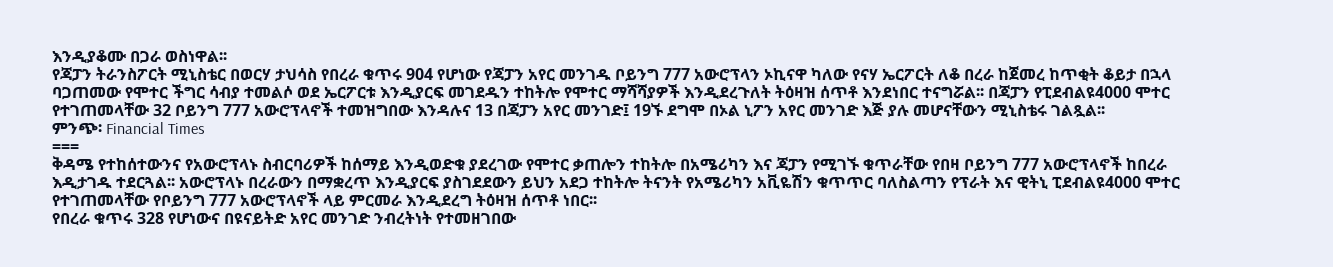እንዲያቆሙ በጋራ ወስነዋል፡፡
የጃፓን ትራንስፖርት ሚኒስቴር በወርሃ ታህሳስ የበረራ ቁጥሩ 904 የሆነው የጃፓን አየር መንገዱ ቦይንግ 777 አውሮፕላን ኦኪናዋ ካለው የናሃ ኤርፖርት ለቆ በረራ ከጀመረ ከጥቂት ቆይታ በኋላ ባጋጠመው የሞተር ችግር ሳብያ ተመልሶ ወደ ኤርፖርቱ እንዲያርፍ መገደዱን ተከትሎ የሞተር ማሻሻያዎች እንዲደረጉለት ትዕዛዝ ሰጥቶ እንደነበር ተናግሯል፡፡ በጃፓን የፒደብልዩ4000 ሞተር የተገጠመላቸው 32 ቦይንግ 777 አውሮፕላኖች ተመዝግበው እንዳሉና 13 በጃፓን አየር መንገድ፤ 19ኙ ደግሞ በኦል ኒፖን አየር መንገድ እጅ ያሉ መሆናቸውን ሚኒስቴሩ ገልጿል፡፡
ምንጭ፡ Financial Times
===
ቅዳሜ የተከሰተውንና የአውሮፕላኑ ስብርባሪዎች ከሰማይ እንዲወድቁ ያደረገው የሞተር ቃጠሎን ተከትሎ በአሜሪካን እና ጃፓን የሚገኙ ቁጥራቸው የበዛ ቦይንግ 777 አውሮፕላኖች ከበረራ እዲታገዱ ተደርጓል፡፡ አውሮፕላኑ በረራውን በማቋረጥ እንዲያርፍ ያስገደደውን ይህን አደጋ ተከትሎ ትናንት የአሜሪካን አቪዬሽን ቁጥጥር ባለስልጣን የፕራት እና ዊትኒ ፒደብልዩ4000 ሞተር የተገጠመላቸው የቦይንግ 777 አውሮፕላኖች ላይ ምርመራ እንዲደረግ ትዕዛዝ ሰጥቶ ነበር፡፡
የበረራ ቁጥሩ 328 የሆነውና በዩናይትድ አየር መንገድ ንብረትነት የተመዘገበው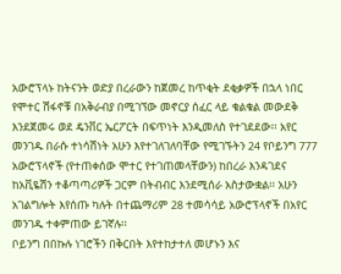አውሮፕላኑ ከትናንት ወድያ በረራውን ከጀመረ ከጥቂት ደቂቃዎች በኋላ ነበር የሞተር ሽፋኖቹ በአቅራብያ በሚገኘው መኖርያ ሰፈር ላይ ቁልቁል መውደቅ እንደጀመሩ ወደ ዴንቨር ኤርፖርት በፍጥነት እንዲመለስ የተገደደው፡፡ አየር መንገዱ በራሱ ተነሳሽነት አሁን እየተገለገለባቸው የሚገኙትን 24 የቦይንግ 777 አውሮፕላኖች (የተጠቀሰው ሞተር የተገጠመላቸውን) ከበረራ እንዳገደና ከአቪዬሽን ተቆጣጣሪዎች ጋርም በትብብር እንደሚሰራ አስታውቋል፡፡ አሁን አገልግሎት እየሰጡ ካሉት በተጨማሪም 28 ተመሳሳይ አውሮፕላኖች በአየር መንገዱ ተቀምጠው ይገኛሉ፡፡
ቦይንግ በበኩሉ ነገሮችን በቅርበት እየተከታተለ መሆኑን እና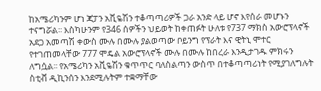ከአሜሪካንም ሆነ ጃፓን አቪዬሽን ተቆጣጣሪዎች ጋራ አንድ ላይ ሆኖ እየሰራ መሆኑን ተናግሯል፡፡ እስካሁንም የ346 ሰዎችን ህይወት ከቀጠፉት ሁለቱ የ737 ማክስ አውሮፕላኖች አደጋ አመጣሽ ቀውስ ሙሉ በሙሉ ያልወጣው ቦይንግ የፕራት እና ዊትኒ ሞተር የተገጠመላቸው 777 ሞዴል አውሮፕላኖች ሙሉ በሙሉ ከበረራ እንዲታገዱ ምክሩን ለግሷል፡፡ የአሜሪካን አቪዬሽን ቁጥጥር ባለስልጣን ውስጥ በተቆጣጣሪነት የሚያገለግሉት ስቲቭ ዲኪንሰን እንደሚሉትም ተቋማቸው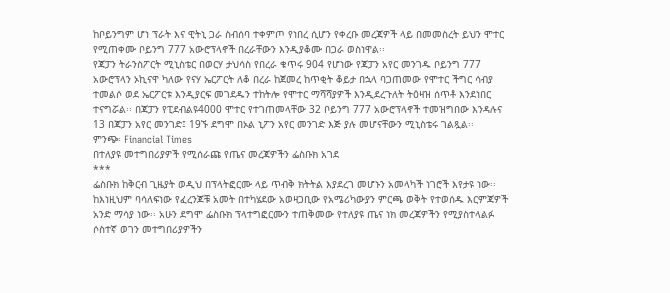ከቦይንግም ሆነ ፕራት እና ዊትኒ ጋራ ስብሰባ ተቀምጦ የነበረ ሲሆን የቀረቡ መረጃዎች ላይ በመመስረት ይህን ሞተር የሚጠቀሙ ቦይንግ 777 አውሮፕላኖች በረራቸውን እንዲያቆሙ በጋራ ወስነዋል፡፡
የጃፓን ትራንስፖርት ሚኒስቴር በወርሃ ታህሳስ የበረራ ቁጥሩ 904 የሆነው የጃፓን አየር መንገዱ ቦይንግ 777 አውሮፕላን ኦኪናዋ ካለው የናሃ ኤርፖርት ለቆ በረራ ከጀመረ ከጥቂት ቆይታ በኋላ ባጋጠመው የሞተር ችግር ሳብያ ተመልሶ ወደ ኤርፖርቱ እንዲያርፍ መገደዱን ተከትሎ የሞተር ማሻሻያዎች እንዲደረጉለት ትዕዛዝ ሰጥቶ እንደነበር ተናግሯል፡፡ በጃፓን የፒደብልዩ4000 ሞተር የተገጠመላቸው 32 ቦይንግ 777 አውሮፕላኖች ተመዝግበው እንዳሉና 13 በጃፓን አየር መንገድ፤ 19ኙ ደግሞ በኦል ኒፖን አየር መንገድ እጅ ያሉ መሆናቸውን ሚኒስቴሩ ገልጿል፡፡
ምንጭ፡ Financial Times
በተለያዩ መተግበሪያዎች የሚሰራጩ የጤና መረጃዎችን ፌስቡክ አገደ
***
ፌስቡክ ከቅርብ ጊዜያት ወዲህ በፕላትፎርሙ ላይ ጥብቅ ክትትል እያደረገ መሆኑን አመላካች ነገሮች እየታዩ ነው፡፡ ከእነዚህም ባሳለፍነው የፈረንጆቹ አመት በተካሄደው አወዛጋቢው የአሜሪካውያን ምርጫ ወቅት የተወሰዱ እርምጃዎች አንድ ማሳያ ነው፡፡ አሁን ደግሞ ፌስቡክ ፕላተግፎርሙን ተጠቅመው የተለያዩ ጤና ነክ መረጃዎችን የሚያስተላልፉ ሶስተኛ ወገን መተግበሪያዎችን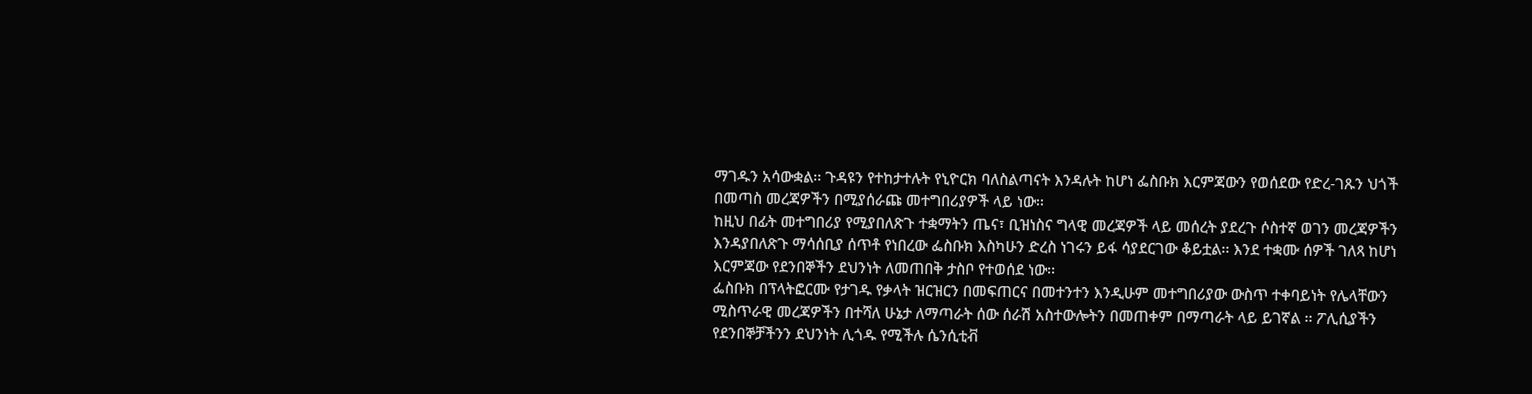ማገዱን አሳውቋል፡፡ ጉዳዩን የተከታተሉት የኒዮርክ ባለስልጣናት እንዳሉት ከሆነ ፌስቡክ እርምጃውን የወሰደው የድረ-ገጹን ህጎች በመጣስ መረጃዎችን በሚያሰራጩ መተግበሪያዎች ላይ ነው፡፡
ከዚህ በፊት መተግበሪያ የሚያበለጽጉ ተቋማትን ጤና፣ ቢዝነስና ግላዊ መረጃዎች ላይ መሰረት ያደረጉ ሶስተኛ ወገን መረጃዎችን እንዳያበለጽጉ ማሳሰቢያ ሰጥቶ የነበረው ፌስቡክ እስካሁን ድረስ ነገሩን ይፋ ሳያደርገው ቆይቷል፡፡ እንደ ተቋሙ ሰዎች ገለጻ ከሆነ እርምጃው የደንበኞችን ደህንነት ለመጠበቅ ታስቦ የተወሰደ ነው፡፡
ፌስቡክ በፕላትፎርሙ የታገዱ የቃላት ዝርዝርን በመፍጠርና በመተንተን እንዲሁም መተግበሪያው ውስጥ ተቀባይነት የሌላቸውን ሚስጥራዊ መረጃዎችን በተሻለ ሁኔታ ለማጣራት ሰው ሰራሽ አስተውሎትን በመጠቀም በማጣራት ላይ ይገኛል ፡፡ ፖሊሲያችን የደንበኞቻችንን ደህንነት ሊጎዱ የሚችሉ ሴንሲቲቭ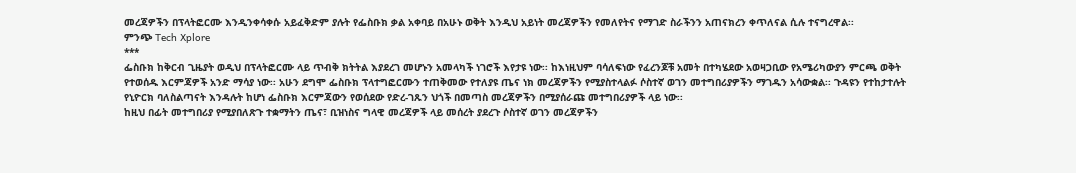መረጃዎችን በፕላትፎርሙ እንዲንቀሳቀሱ አይፈቅድም ያሉት የፌስቡክ ቃል አቀባይ በአሁኑ ወቅት እንዲህ አይነት መረጃዎችን የመለየትና የማገድ ስራችንን አጠናክረን ቀጥለናል ሲሉ ተናግረዋል፡፡
ምንጭ Tech Xplore
***
ፌስቡክ ከቅርብ ጊዜያት ወዲህ በፕላትፎርሙ ላይ ጥብቅ ክትትል እያደረገ መሆኑን አመላካች ነገሮች እየታዩ ነው፡፡ ከእነዚህም ባሳለፍነው የፈረንጆቹ አመት በተካሄደው አወዛጋቢው የአሜሪካውያን ምርጫ ወቅት የተወሰዱ እርምጃዎች አንድ ማሳያ ነው፡፡ አሁን ደግሞ ፌስቡክ ፕላተግፎርሙን ተጠቅመው የተለያዩ ጤና ነክ መረጃዎችን የሚያስተላልፉ ሶስተኛ ወገን መተግበሪያዎችን ማገዱን አሳውቋል፡፡ ጉዳዩን የተከታተሉት የኒዮርክ ባለስልጣናት እንዳሉት ከሆነ ፌስቡክ እርምጃውን የወሰደው የድረ-ገጹን ህጎች በመጣስ መረጃዎችን በሚያሰራጩ መተግበሪያዎች ላይ ነው፡፡
ከዚህ በፊት መተግበሪያ የሚያበለጽጉ ተቋማትን ጤና፣ ቢዝነስና ግላዊ መረጃዎች ላይ መሰረት ያደረጉ ሶስተኛ ወገን መረጃዎችን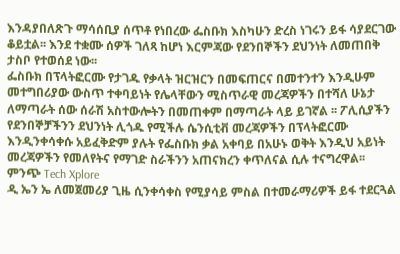እንዳያበለጽጉ ማሳሰቢያ ሰጥቶ የነበረው ፌስቡክ እስካሁን ድረስ ነገሩን ይፋ ሳያደርገው ቆይቷል፡፡ እንደ ተቋሙ ሰዎች ገለጻ ከሆነ እርምጃው የደንበኞችን ደህንነት ለመጠበቅ ታስቦ የተወሰደ ነው፡፡
ፌስቡክ በፕላትፎርሙ የታገዱ የቃላት ዝርዝርን በመፍጠርና በመተንተን እንዲሁም መተግበሪያው ውስጥ ተቀባይነት የሌላቸውን ሚስጥራዊ መረጃዎችን በተሻለ ሁኔታ ለማጣራት ሰው ሰራሽ አስተውሎትን በመጠቀም በማጣራት ላይ ይገኛል ፡፡ ፖሊሲያችን የደንበኞቻችንን ደህንነት ሊጎዱ የሚችሉ ሴንሲቲቭ መረጃዎችን በፕላትፎርሙ እንዲንቀሳቀሱ አይፈቅድም ያሉት የፌስቡክ ቃል አቀባይ በአሁኑ ወቅት እንዲህ አይነት መረጃዎችን የመለየትና የማገድ ስራችንን አጠናክረን ቀጥለናል ሲሉ ተናግረዋል፡፡
ምንጭ Tech Xplore
ዲ ኤን ኤ ለመጀመሪያ ጊዜ ሲንቀሳቀስ የሚያሳይ ምስል በተመራማሪዎች ይፋ ተደርጓል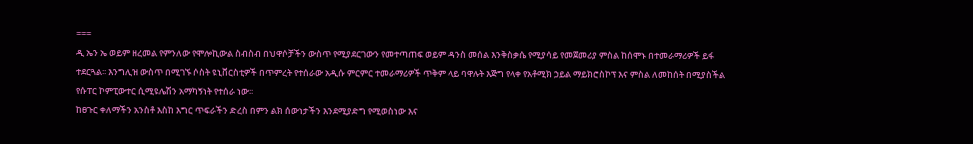===
ዲ ኤን ኤ ወይም ዘረመል የምንለው የሞሎኪውል ስብስብ በህዋሶቻችን ውስጥ የሚያደርገውን የመተጣጠፍ ወይም ዳንስ መሰል እንቅስቃሴ የሚያሳይ የመጀመሪያ ምስል ከሰሞኑ በተመራማሪዎች ይፋ ተደርጓል፡፡ እንግሊዝ ውስጥ በሚገኙ ሶስት ዩኒቨርስቲዎች በጥምረት የተሰራው አዲሱ ምርምር ተመራማሪዎች ጥቅም ላይ ባዋሉት እጅግ የላቀ የአቶሚክ ኃይል ማይክሮስኮፕ እና ምስል ለመከሰት በሚያስችል የሱፐር ኮምፒውተር ሲሚዩሌሽን አማካኝነት የተሰራ ነው፡፡
ከፀጉር ቀለማችን አንስቶ እስከ እግር ጥፍራችን ድረስ በምን ልክ ሰውነታችን እንደሚያድግ የሚወስነው እና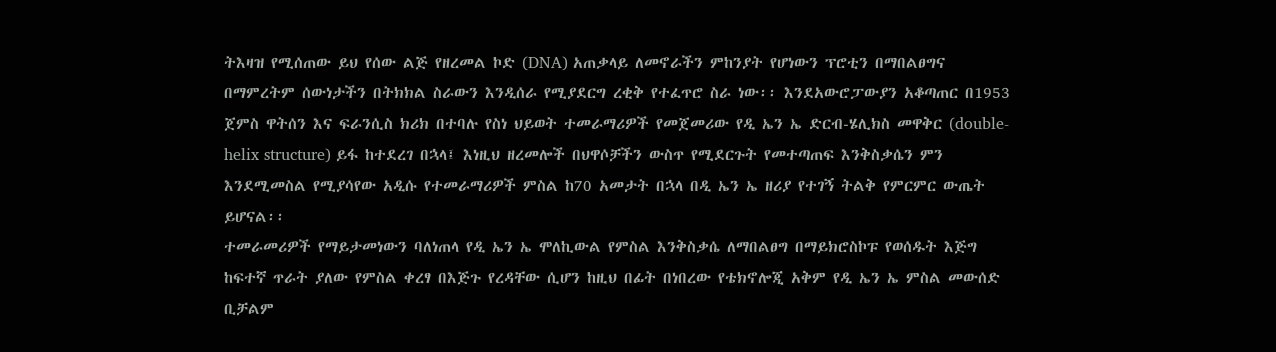ትእዛዝ የሚሰጠው ይህ የሰው ልጅ የዘረመል ኮድ (DNA) አጠቃላይ ለመኖራችን ምከንያት የሆነውን ፕሮቲን በማበልፀግና በማምረትም ሰውነታችን በትክክል ስራውን እንዲሰራ የሚያደርግ ረቂቅ የተፈጥሮ ስራ ነው፡፡ እንደአውሮፓውያን አቆጣጠር በ1953 ጀምስ ዋትሰን እና ፍራንሲስ ክሪክ በተባሉ የስነ ህይወት ተመራማሪዎች የመጀመሪው የዲ ኤን ኤ ድርብ-ሄሊክስ መዋቅር (double-helix structure) ይፋ ከተደረገ በኋላ፤ እነዚህ ዘረመሎች በህዋሶቻችን ውስጥ የሚደርጉት የመተጣጠፍ እንቅስቃሴን ምን እንደሚመስል የሚያሳየው አዲሱ የተመራማሪዎች ምስል ከ70 አመታት በኋላ በዲ ኤን ኤ ዘሪያ የተገኝ ትልቅ የምርምር ውጤት ይሆናል፡፡
ተመራመሪዎች የማይታመነውን ባለነጠላ የዲ ኤን ኤ ሞለኪውል የምስል እንቅስቃሴ ለማበልፀግ በማይክሮስኮፑ የወሰዱት እጅግ ከፍተኛ ጥራት ያለው የምስል ቀረፃ በእጅጉ የረዳቸው ሲሆን ከዚህ በፊት በነበረው የቴክኖሎጂ አቅም የዲ ኤን ኤ ምስል መውሰድ ቢቻልም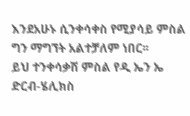እንደአሁኑ ሲንቀሳቀስ የሚያሳይ ምስል ግን ማግኘት አልተቻለም ነበር፡፡
ይህ ተንቀሳቃሽ ምስል የዲ ኤን ኤ ድርብ-ሄሊክስ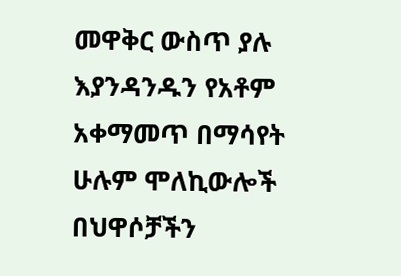መዋቅር ውስጥ ያሉ እያንዳንዱን የአቶም አቀማመጥ በማሳየት ሁሉም ሞለኪውሎች በህዋሶቻችን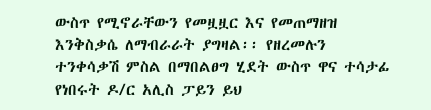ውስጥ የሚኖራቸውን የመዟዟር እና የመጠማዘዝ እንቅስቃሴ ለማብራራት ያግዛል፡፡ የዘረመሉን ተንቀሳቃሽ ምስል በማበልፀግ ሂደት ውስጥ ዋና ተሳታፊ የነበሩት ዶ/ር አሊስ ፓይን ይህ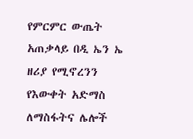የምርምር ውጤት አጠቃላይ በዲ ኤን ኤ ዘሪያ የሚኖረንን የእውቀት አድማስ ለማስፋትና ሌሎች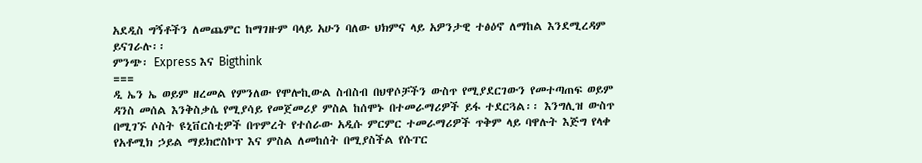አደዲስ ግኝቶችን ለመጨምር ከማገዙም ባላይ አሁን ባለው ህክምና ላይ አዎንታዊ ተፅዕኖ ለማከል እንደሚረዳም ይናገራሉ፡፡
ምንጭ፡ Express እና Bigthink
===
ዲ ኤን ኤ ወይም ዘረመል የምንለው የሞሎኪውል ስብስብ በህዋሶቻችን ውስጥ የሚያደርገውን የመተጣጠፍ ወይም ዳንስ መሰል እንቅስቃሴ የሚያሳይ የመጀመሪያ ምስል ከሰሞኑ በተመራማሪዎች ይፋ ተደርጓል፡፡ እንግሊዝ ውስጥ በሚገኙ ሶስት ዩኒቨርስቲዎች በጥምረት የተሰራው አዲሱ ምርምር ተመራማሪዎች ጥቅም ላይ ባዋሉት እጅግ የላቀ የአቶሚክ ኃይል ማይክሮስኮፕ እና ምስል ለመከሰት በሚያስችል የሱፐር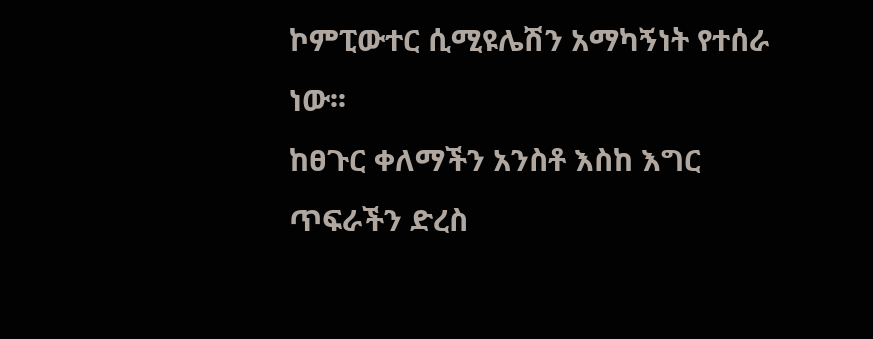ኮምፒውተር ሲሚዩሌሽን አማካኝነት የተሰራ ነው፡፡
ከፀጉር ቀለማችን አንስቶ እስከ እግር ጥፍራችን ድረስ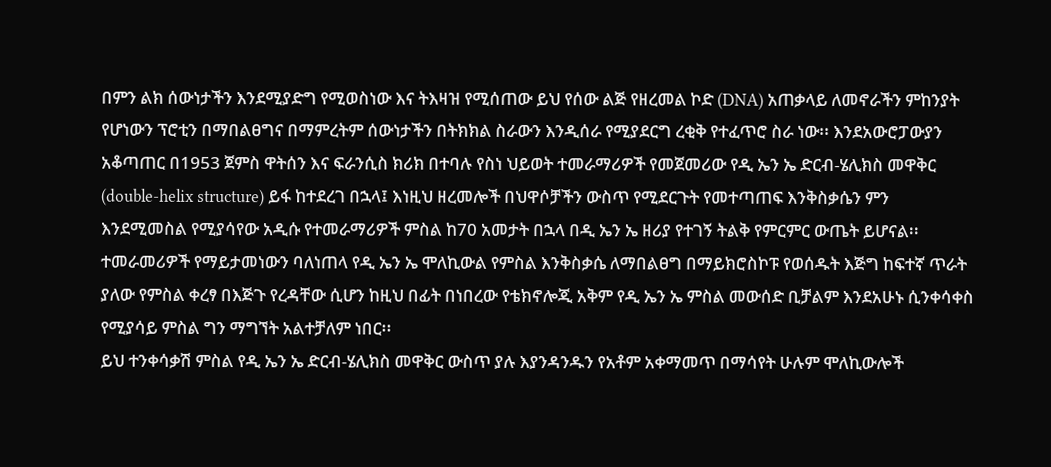በምን ልክ ሰውነታችን እንደሚያድግ የሚወስነው እና ትእዛዝ የሚሰጠው ይህ የሰው ልጅ የዘረመል ኮድ (DNA) አጠቃላይ ለመኖራችን ምከንያት የሆነውን ፕሮቲን በማበልፀግና በማምረትም ሰውነታችን በትክክል ስራውን እንዲሰራ የሚያደርግ ረቂቅ የተፈጥሮ ስራ ነው፡፡ እንደአውሮፓውያን አቆጣጠር በ1953 ጀምስ ዋትሰን እና ፍራንሲስ ክሪክ በተባሉ የስነ ህይወት ተመራማሪዎች የመጀመሪው የዲ ኤን ኤ ድርብ-ሄሊክስ መዋቅር (double-helix structure) ይፋ ከተደረገ በኋላ፤ እነዚህ ዘረመሎች በህዋሶቻችን ውስጥ የሚደርጉት የመተጣጠፍ እንቅስቃሴን ምን እንደሚመስል የሚያሳየው አዲሱ የተመራማሪዎች ምስል ከ70 አመታት በኋላ በዲ ኤን ኤ ዘሪያ የተገኝ ትልቅ የምርምር ውጤት ይሆናል፡፡
ተመራመሪዎች የማይታመነውን ባለነጠላ የዲ ኤን ኤ ሞለኪውል የምስል እንቅስቃሴ ለማበልፀግ በማይክሮስኮፑ የወሰዱት እጅግ ከፍተኛ ጥራት ያለው የምስል ቀረፃ በእጅጉ የረዳቸው ሲሆን ከዚህ በፊት በነበረው የቴክኖሎጂ አቅም የዲ ኤን ኤ ምስል መውሰድ ቢቻልም እንደአሁኑ ሲንቀሳቀስ የሚያሳይ ምስል ግን ማግኘት አልተቻለም ነበር፡፡
ይህ ተንቀሳቃሽ ምስል የዲ ኤን ኤ ድርብ-ሄሊክስ መዋቅር ውስጥ ያሉ እያንዳንዱን የአቶም አቀማመጥ በማሳየት ሁሉም ሞለኪውሎች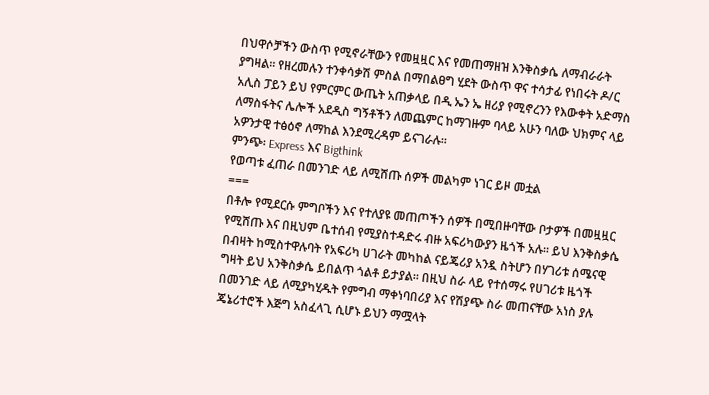በህዋሶቻችን ውስጥ የሚኖራቸውን የመዟዟር እና የመጠማዘዝ እንቅስቃሴ ለማብራራት ያግዛል፡፡ የዘረመሉን ተንቀሳቃሽ ምስል በማበልፀግ ሂደት ውስጥ ዋና ተሳታፊ የነበሩት ዶ/ር አሊስ ፓይን ይህ የምርምር ውጤት አጠቃላይ በዲ ኤን ኤ ዘሪያ የሚኖረንን የእውቀት አድማስ ለማስፋትና ሌሎች አደዲስ ግኝቶችን ለመጨምር ከማገዙም ባላይ አሁን ባለው ህክምና ላይ አዎንታዊ ተፅዕኖ ለማከል እንደሚረዳም ይናገራሉ፡፡
ምንጭ፡ Express እና Bigthink
የወጣቱ ፈጠራ በመንገድ ላይ ለሚሸጡ ሰዎች መልካም ነገር ይዞ መቷል
===
በቶሎ የሚደርሱ ምግቦችን እና የተለያዩ መጠጦችን ሰዎች በሚበዙባቸው ቦታዎች በመዟዟር የሚሸጡ እና በዚህም ቤተሰብ የሚያስተዳድሩ ብዙ አፍሪካውያን ዜጎች አሉ፡፡ ይህ እንቅስቃሴ በብዛት ከሚስተዋሉባት የአፍሪካ ሀገራት መካከል ናይጄሪያ አንዷ ስትሆን በሃገሪቱ ሰሜናዊ ግዛት ይህ አንቅስቃሴ ይበልጥ ጎልቶ ይታያል፡፡ በዚህ ስራ ላይ የተሰማሩ የሀገሪቱ ዜጎች በመንገድ ላይ ለሚያካሂዱት የምግብ ማቀነባበሪያ እና የሽያጭ ስራ መጠናቸው አነስ ያሉ ጄኔሪተሮች እጅግ አስፈላጊ ሲሆኑ ይህን ማሟላት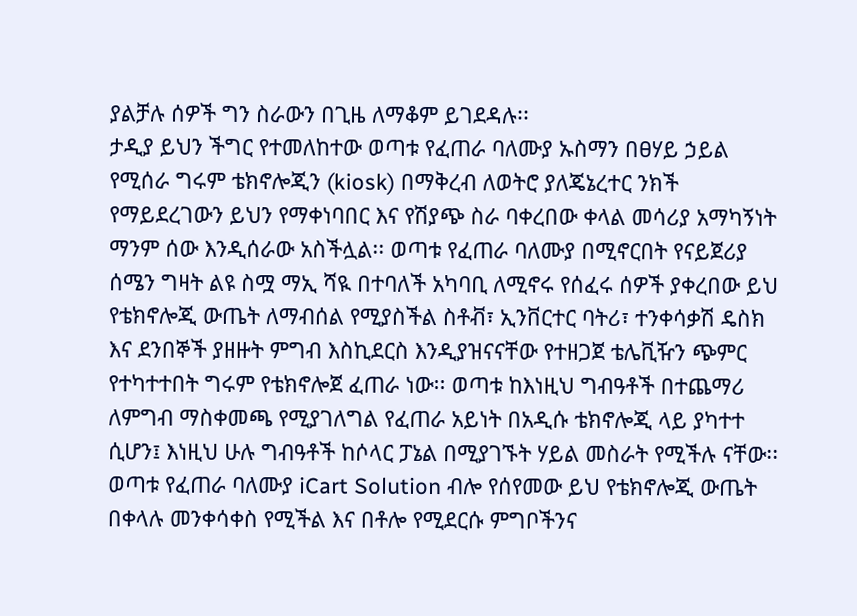ያልቻሉ ሰዎች ግን ስራውን በጊዜ ለማቆም ይገደዳሉ፡፡
ታዲያ ይህን ችግር የተመለከተው ወጣቱ የፈጠራ ባለሙያ ኡስማን በፀሃይ ኃይል የሚሰራ ግሩም ቴክኖሎጂን (kiosk) በማቅረብ ለወትሮ ያለጄኔረተር ንክች የማይደረገውን ይህን የማቀነባበር እና የሽያጭ ስራ ባቀረበው ቀላል መሳሪያ አማካኝነት ማንም ሰው እንዲሰራው አስችሏል፡፡ ወጣቱ የፈጠራ ባለሙያ በሚኖርበት የናይጀሪያ ሰሜን ግዛት ልዩ ስሟ ማኢ ሻዪ በተባለች አካባቢ ለሚኖሩ የሰፈሩ ሰዎች ያቀረበው ይህ የቴክኖሎጂ ውጤት ለማብሰል የሚያስችል ስቶቭ፣ ኢንቨርተር ባትሪ፣ ተንቀሳቃሽ ዴስክ እና ደንበኞች ያዘዙት ምግብ እስኪደርስ እንዲያዝናናቸው የተዘጋጀ ቴሌቪዥን ጭምር የተካተተበት ግሩም የቴክኖሎጀ ፈጠራ ነው፡፡ ወጣቱ ከእነዚህ ግብዓቶች በተጨማሪ ለምግብ ማስቀመጫ የሚያገለግል የፈጠራ አይነት በአዲሱ ቴክኖሎጂ ላይ ያካተተ ሲሆን፤ እነዚህ ሁሉ ግብዓቶች ከሶላር ፓኔል በሚያገኙት ሃይል መስራት የሚችሉ ናቸው፡፡
ወጣቱ የፈጠራ ባለሙያ iCart Solution ብሎ የሰየመው ይህ የቴክኖሎጂ ውጤት በቀላሉ መንቀሳቀስ የሚችል እና በቶሎ የሚደርሱ ምግቦችንና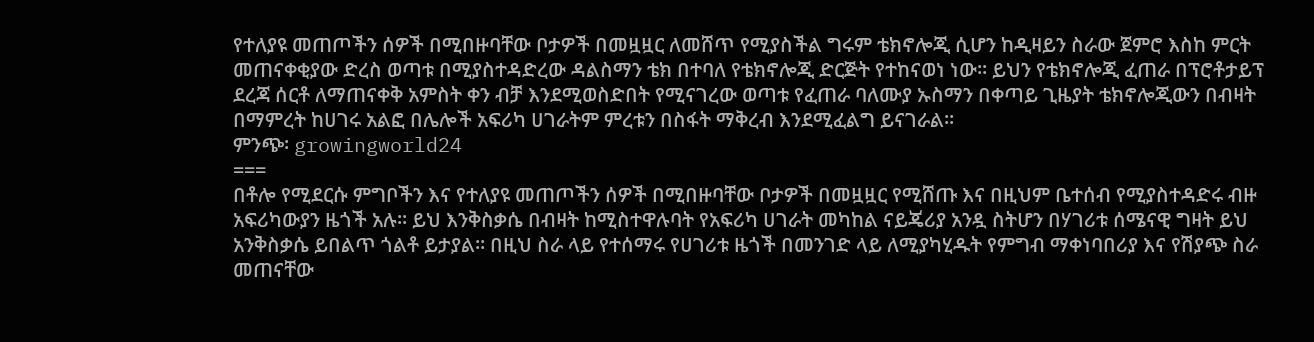የተለያዩ መጠጦችን ሰዎች በሚበዙባቸው ቦታዎች በመዟዟር ለመሸጥ የሚያስችል ግሩም ቴክኖሎጂ ሲሆን ከዲዛይን ስራው ጀምሮ እስከ ምርት መጠናቀቂያው ድረስ ወጣቱ በሚያስተዳድረው ዳልስማን ቴክ በተባለ የቴክኖሎጂ ድርጅት የተከናወነ ነው፡፡ ይህን የቴክኖሎጂ ፈጠራ በፕሮቶታይፕ ደረጃ ሰርቶ ለማጠናቀቅ አምስት ቀን ብቻ እንደሚወስድበት የሚናገረው ወጣቱ የፈጠራ ባለሙያ ኡስማን በቀጣይ ጊዜያት ቴክኖሎጂውን በብዛት በማምረት ከሀገሩ አልፎ በሌሎች አፍሪካ ሀገራትም ምረቱን በስፋት ማቅረብ እንደሚፈልግ ይናገራል፡፡
ምንጭ፡ growingworld24
===
በቶሎ የሚደርሱ ምግቦችን እና የተለያዩ መጠጦችን ሰዎች በሚበዙባቸው ቦታዎች በመዟዟር የሚሸጡ እና በዚህም ቤተሰብ የሚያስተዳድሩ ብዙ አፍሪካውያን ዜጎች አሉ፡፡ ይህ እንቅስቃሴ በብዛት ከሚስተዋሉባት የአፍሪካ ሀገራት መካከል ናይጄሪያ አንዷ ስትሆን በሃገሪቱ ሰሜናዊ ግዛት ይህ አንቅስቃሴ ይበልጥ ጎልቶ ይታያል፡፡ በዚህ ስራ ላይ የተሰማሩ የሀገሪቱ ዜጎች በመንገድ ላይ ለሚያካሂዱት የምግብ ማቀነባበሪያ እና የሽያጭ ስራ መጠናቸው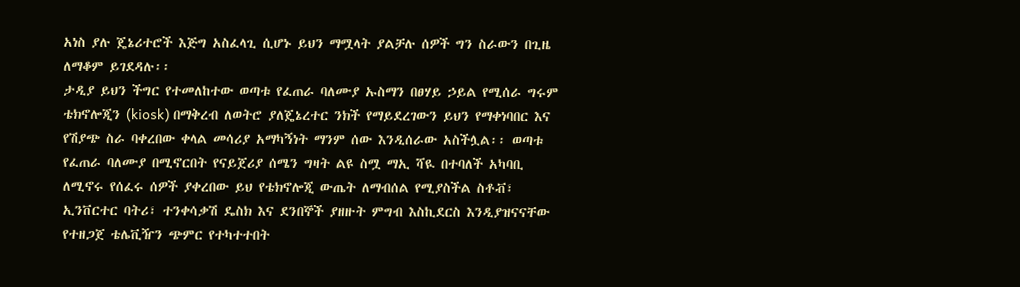አነስ ያሉ ጄኔሪተሮች እጅግ አስፈላጊ ሲሆኑ ይህን ማሟላት ያልቻሉ ሰዎች ግን ስራውን በጊዜ ለማቆም ይገደዳሉ፡፡
ታዲያ ይህን ችግር የተመለከተው ወጣቱ የፈጠራ ባለሙያ ኡስማን በፀሃይ ኃይል የሚሰራ ግሩም ቴክኖሎጂን (kiosk) በማቅረብ ለወትሮ ያለጄኔረተር ንክች የማይደረገውን ይህን የማቀነባበር እና የሽያጭ ስራ ባቀረበው ቀላል መሳሪያ አማካኝነት ማንም ሰው እንዲሰራው አስችሏል፡፡ ወጣቱ የፈጠራ ባለሙያ በሚኖርበት የናይጀሪያ ሰሜን ግዛት ልዩ ስሟ ማኢ ሻዪ በተባለች አካባቢ ለሚኖሩ የሰፈሩ ሰዎች ያቀረበው ይህ የቴክኖሎጂ ውጤት ለማብሰል የሚያስችል ስቶቭ፣ ኢንቨርተር ባትሪ፣ ተንቀሳቃሽ ዴስክ እና ደንበኞች ያዘዙት ምግብ እስኪደርስ እንዲያዝናናቸው የተዘጋጀ ቴሌቪዥን ጭምር የተካተተበት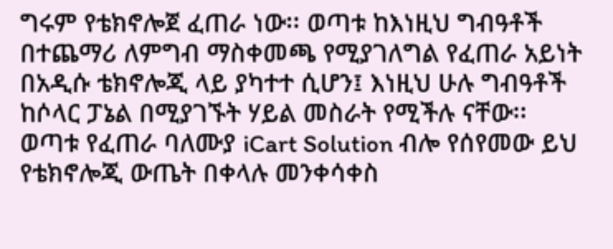ግሩም የቴክኖሎጀ ፈጠራ ነው፡፡ ወጣቱ ከእነዚህ ግብዓቶች በተጨማሪ ለምግብ ማስቀመጫ የሚያገለግል የፈጠራ አይነት በአዲሱ ቴክኖሎጂ ላይ ያካተተ ሲሆን፤ እነዚህ ሁሉ ግብዓቶች ከሶላር ፓኔል በሚያገኙት ሃይል መስራት የሚችሉ ናቸው፡፡
ወጣቱ የፈጠራ ባለሙያ iCart Solution ብሎ የሰየመው ይህ የቴክኖሎጂ ውጤት በቀላሉ መንቀሳቀስ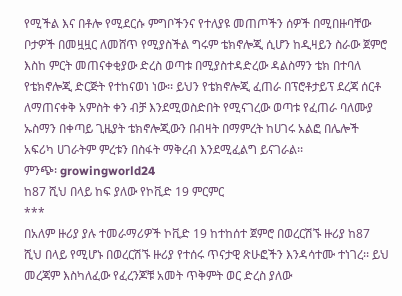የሚችል እና በቶሎ የሚደርሱ ምግቦችንና የተለያዩ መጠጦችን ሰዎች በሚበዙባቸው ቦታዎች በመዟዟር ለመሸጥ የሚያስችል ግሩም ቴክኖሎጂ ሲሆን ከዲዛይን ስራው ጀምሮ እስከ ምርት መጠናቀቂያው ድረስ ወጣቱ በሚያስተዳድረው ዳልስማን ቴክ በተባለ የቴክኖሎጂ ድርጅት የተከናወነ ነው፡፡ ይህን የቴክኖሎጂ ፈጠራ በፕሮቶታይፕ ደረጃ ሰርቶ ለማጠናቀቅ አምስት ቀን ብቻ እንደሚወስድበት የሚናገረው ወጣቱ የፈጠራ ባለሙያ ኡስማን በቀጣይ ጊዜያት ቴክኖሎጂውን በብዛት በማምረት ከሀገሩ አልፎ በሌሎች አፍሪካ ሀገራትም ምረቱን በስፋት ማቅረብ እንደሚፈልግ ይናገራል፡፡
ምንጭ፡ growingworld24
ከ87 ሺህ በላይ ከፍ ያለው የኮቪድ 19 ምርምር
***
በአለም ዙሪያ ያሉ ተመራማሪዎች ኮቪድ 19 ከተከሰተ ጀምሮ በወረርሽኙ ዙሪያ ከ87 ሺህ በላይ የሚሆኑ በወረርሽኙ ዙሪያ የተሰሩ ጥናታዊ ጽሁፎችን እንዳሳተሙ ተነገረ፡፡ ይህ መረጃም እስካለፈው የፈረንጆቹ አመት ጥቅምት ወር ድረስ ያለው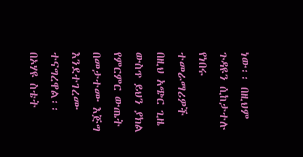ነው፡፡ በዚህም ጉዳዩን ሲከታተሉ የነበሩ ተመራማሪዎች በዚህ አጭር ጊዜ ውስጥ ይህን ያክል የምርምር ውጤት በመታተሙ እጅግ እንደተገረሙ ተናግረዋል፡፡
በኦሃዩ ስቴት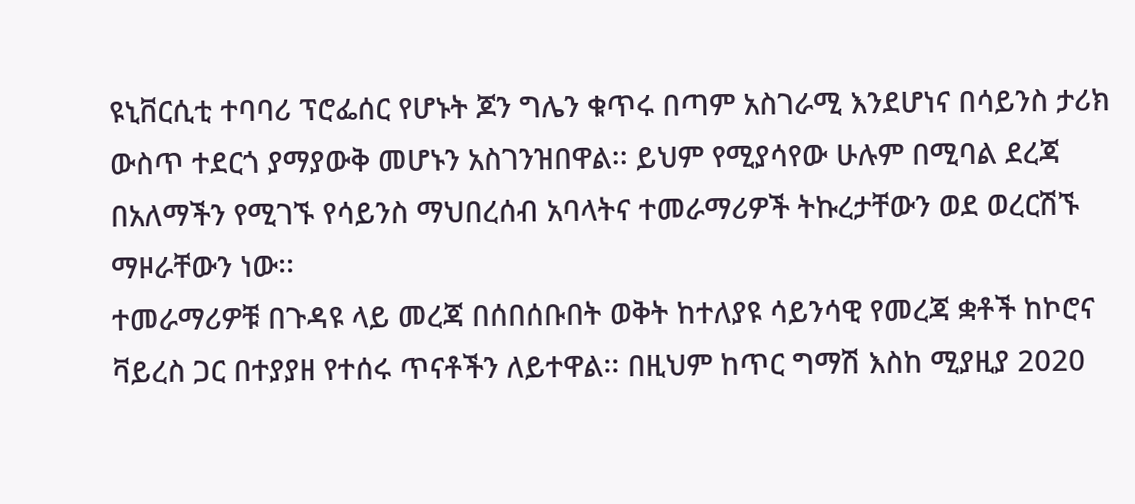ዩኒቨርሲቲ ተባባሪ ፕሮፌሰር የሆኑት ጆን ግሌን ቁጥሩ በጣም አስገራሚ እንደሆነና በሳይንስ ታሪክ ውስጥ ተደርጎ ያማያውቅ መሆኑን አስገንዝበዋል፡፡ ይህም የሚያሳየው ሁሉም በሚባል ደረጃ በአለማችን የሚገኙ የሳይንስ ማህበረሰብ አባላትና ተመራማሪዎች ትኩረታቸውን ወደ ወረርሽኙ ማዞራቸውን ነው፡፡
ተመራማሪዎቹ በጉዳዩ ላይ መረጃ በሰበሰቡበት ወቅት ከተለያዩ ሳይንሳዊ የመረጃ ቋቶች ከኮሮና ቫይረስ ጋር በተያያዘ የተሰሩ ጥናቶችን ለይተዋል፡፡ በዚህም ከጥር ግማሽ እስከ ሚያዚያ 2020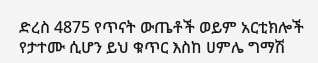ድረስ 4875 የጥናት ውጤቶች ወይም አርቲክሎች የታተሙ ሲሆን ይህ ቁጥር እስከ ሀምሌ ግማሽ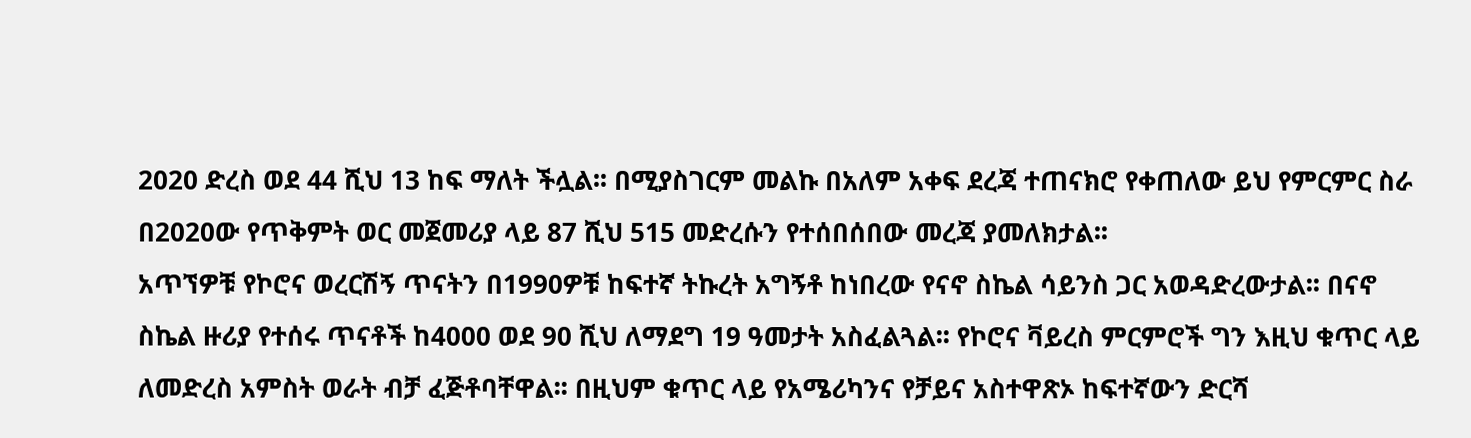2020 ድረስ ወደ 44 ሺህ 13 ከፍ ማለት ችሏል፡፡ በሚያስገርም መልኩ በአለም አቀፍ ደረጃ ተጠናክሮ የቀጠለው ይህ የምርምር ስራ በ2020ው የጥቅምት ወር መጀመሪያ ላይ 87 ሺህ 515 መድረሱን የተሰበሰበው መረጃ ያመለክታል፡፡
አጥኘዎቹ የኮሮና ወረርሽኝ ጥናትን በ1990ዎቹ ከፍተኛ ትኩረት አግኝቶ ከነበረው የናኖ ስኬል ሳይንስ ጋር አወዳድረውታል፡፡ በናኖ ስኬል ዙሪያ የተሰሩ ጥናቶች ከ4000 ወደ 90 ሺህ ለማደግ 19 ዓመታት አስፈልጓል፡፡ የኮሮና ቫይረስ ምርምሮች ግን እዚህ ቁጥር ላይ ለመድረስ አምስት ወራት ብቻ ፈጅቶባቸዋል፡፡ በዚህም ቁጥር ላይ የአሜሪካንና የቻይና አስተዋጽኦ ከፍተኛውን ድርሻ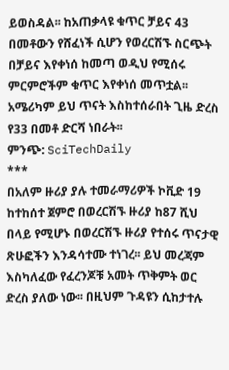ይወስዳል፡፡ ከአጠቃላዩ ቁጥር ቻይና 43 በመቶውን የሸፈነች ሲሆን የወረርሽኙ ስርጭት በቻይና እየቀነሰ ከመጣ ወዲህ የሚሰሩ ምርምሮችም ቁጥር እየቀነሰ መጥቷል፡፡ አሜሪካም ይህ ጥናት እስከተሰራበት ጊዜ ድረስ የ33 በመቶ ድርሻ ነበራት፡፡
ምንጭ: SciTechDaily
***
በአለም ዙሪያ ያሉ ተመራማሪዎች ኮቪድ 19 ከተከሰተ ጀምሮ በወረርሽኙ ዙሪያ ከ87 ሺህ በላይ የሚሆኑ በወረርሽኙ ዙሪያ የተሰሩ ጥናታዊ ጽሁፎችን እንዳሳተሙ ተነገረ፡፡ ይህ መረጃም እስካለፈው የፈረንጆቹ አመት ጥቅምት ወር ድረስ ያለው ነው፡፡ በዚህም ጉዳዩን ሲከታተሉ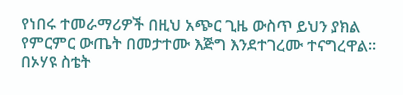የነበሩ ተመራማሪዎች በዚህ አጭር ጊዜ ውስጥ ይህን ያክል የምርምር ውጤት በመታተሙ እጅግ እንደተገረሙ ተናግረዋል፡፡
በኦሃዩ ስቴት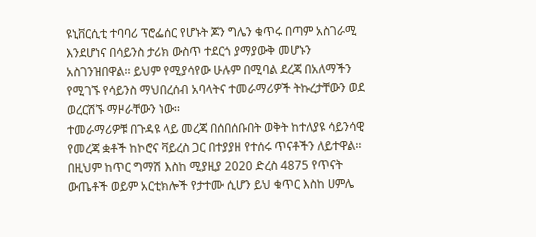ዩኒቨርሲቲ ተባባሪ ፕሮፌሰር የሆኑት ጆን ግሌን ቁጥሩ በጣም አስገራሚ እንደሆነና በሳይንስ ታሪክ ውስጥ ተደርጎ ያማያውቅ መሆኑን አስገንዝበዋል፡፡ ይህም የሚያሳየው ሁሉም በሚባል ደረጃ በአለማችን የሚገኙ የሳይንስ ማህበረሰብ አባላትና ተመራማሪዎች ትኩረታቸውን ወደ ወረርሽኙ ማዞራቸውን ነው፡፡
ተመራማሪዎቹ በጉዳዩ ላይ መረጃ በሰበሰቡበት ወቅት ከተለያዩ ሳይንሳዊ የመረጃ ቋቶች ከኮሮና ቫይረስ ጋር በተያያዘ የተሰሩ ጥናቶችን ለይተዋል፡፡ በዚህም ከጥር ግማሽ እስከ ሚያዚያ 2020 ድረስ 4875 የጥናት ውጤቶች ወይም አርቲክሎች የታተሙ ሲሆን ይህ ቁጥር እስከ ሀምሌ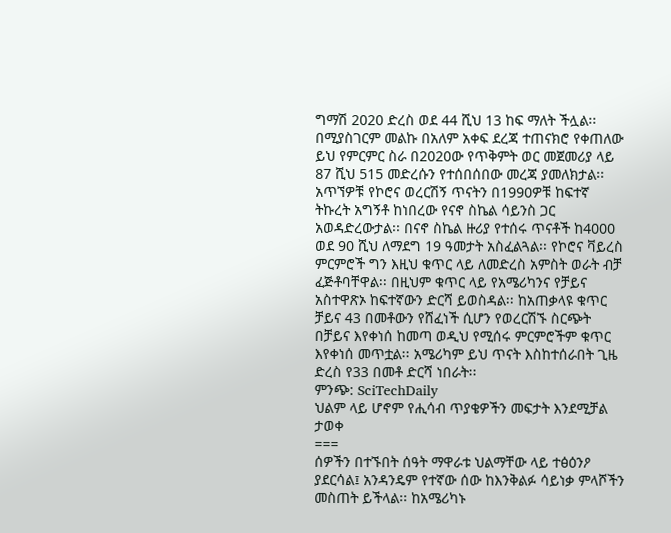ግማሽ 2020 ድረስ ወደ 44 ሺህ 13 ከፍ ማለት ችሏል፡፡ በሚያስገርም መልኩ በአለም አቀፍ ደረጃ ተጠናክሮ የቀጠለው ይህ የምርምር ስራ በ2020ው የጥቅምት ወር መጀመሪያ ላይ 87 ሺህ 515 መድረሱን የተሰበሰበው መረጃ ያመለክታል፡፡
አጥኘዎቹ የኮሮና ወረርሽኝ ጥናትን በ1990ዎቹ ከፍተኛ ትኩረት አግኝቶ ከነበረው የናኖ ስኬል ሳይንስ ጋር አወዳድረውታል፡፡ በናኖ ስኬል ዙሪያ የተሰሩ ጥናቶች ከ4000 ወደ 90 ሺህ ለማደግ 19 ዓመታት አስፈልጓል፡፡ የኮሮና ቫይረስ ምርምሮች ግን እዚህ ቁጥር ላይ ለመድረስ አምስት ወራት ብቻ ፈጅቶባቸዋል፡፡ በዚህም ቁጥር ላይ የአሜሪካንና የቻይና አስተዋጽኦ ከፍተኛውን ድርሻ ይወስዳል፡፡ ከአጠቃላዩ ቁጥር ቻይና 43 በመቶውን የሸፈነች ሲሆን የወረርሽኙ ስርጭት በቻይና እየቀነሰ ከመጣ ወዲህ የሚሰሩ ምርምሮችም ቁጥር እየቀነሰ መጥቷል፡፡ አሜሪካም ይህ ጥናት እስከተሰራበት ጊዜ ድረስ የ33 በመቶ ድርሻ ነበራት፡፡
ምንጭ: SciTechDaily
ህልም ላይ ሆኖም የሒሳብ ጥያቄዎችን መፍታት እንደሚቻል ታወቀ
===
ሰዎችን በተኙበት ሰዓት ማዋራቱ ህልማቸው ላይ ተፅዕንዖ ያደርሳል፤ አንዳንዴም የተኛው ሰው ከእንቅልፉ ሳይነቃ ምላሾችን መስጠት ይችላል፡፡ ከአሜሪካኑ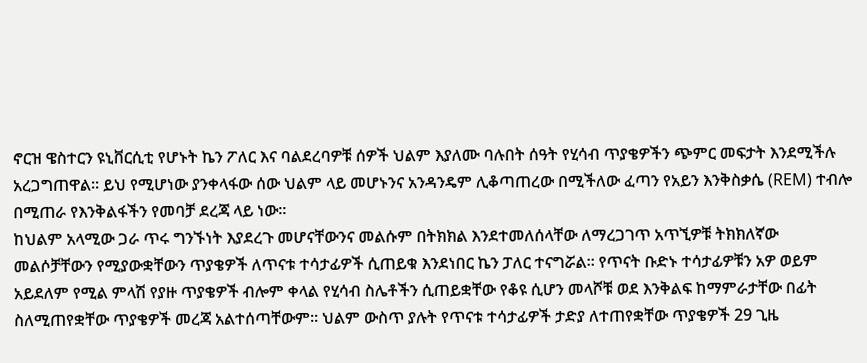ኖርዝ ዌስተርን ዩኒቨርሲቲ የሆኑት ኬን ፖለር እና ባልደረባዎቹ ሰዎች ህልም እያለሙ ባሉበት ሰዓት የሂሳብ ጥያቄዎችን ጭምር መፍታት እንደሚችሉ አረጋግጠዋል፡፡ ይህ የሚሆነው ያንቀላፋው ሰው ህልም ላይ መሆኑንና አንዳንዴም ሊቆጣጠረው በሚችለው ፈጣን የአይን እንቅስቃሴ (REM) ተብሎ በሚጠራ የእንቅልፋችን የመባቻ ደረጃ ላይ ነው፡፡
ከህልም አላሚው ጋራ ጥሩ ግንኙነት እያደረጉ መሆናቸውንና መልሱም በትክክል እንደተመለሰላቸው ለማረጋገጥ አጥኚዎቹ ትክክለኛው መልሶቻቸውን የሚያውቋቸውን ጥያቄዎች ለጥናቱ ተሳታፊዎች ሲጠይቁ እንደነበር ኬን ፓለር ተናግሯል፡፡ የጥናት ቡድኑ ተሳታፊዎቹን አዎ ወይም አይደለም የሚል ምላሽ የያዙ ጥያቄዎች ብሎም ቀላል የሂሳብ ስሌቶችን ሲጠይቋቸው የቆዩ ሲሆን መላሾቹ ወደ እንቅልፍ ከማምራታቸው በፊት ስለሚጠየቋቸው ጥያቄዎች መረጃ አልተሰጣቸውም፡፡ ህልም ውስጥ ያሉት የጥናቱ ተሳታፊዎች ታድያ ለተጠየቋቸው ጥያቄዎች 29 ጊዜ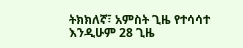ትክክለኛ፣ አምስት ጊዜ የተሳሳተ እንዲሁም 28 ጊዜ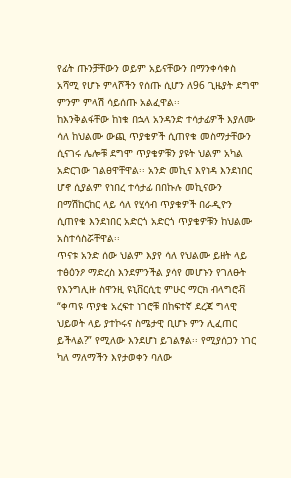የፊት ጡንቻቸውን ወይም አይናቸውን በማንቀሳቀስ አሻሚ የሆኑ ምላሾችን የሰጡ ሲሆን ለ96 ጊዜያት ደግሞ ምንም ምላሽ ሳይሰጡ አልፈዋል፡፡
ከእንቅልፋቸው ከነቁ በኋላ አንዳንድ ተሳታፊዎች እያለሙ ሳለ ከህልሙ ውጪ ጥያቄዎች ሲጠየቁ መስማታቸውን ሲናገሩ ሌሎቹ ደግሞ ጥያቄዎቹን ያዩት ህልም አካል አድርገው ገልፀዋቸዋል፡፡ አንድ መኪና እየነዳ እንደነበር ሆኖ ሲያልም የነበረ ተሳታፊ በበኩሉ መኪናውን በማሽከርከር ላይ ሳለ የሂሳብ ጥያቁዎች በራዲዮን ሲጠየቁ እንደነበር አድርጎ አድርጎ ጥያቄዎቹን ከህልሙ አስተሳስሯቸዋል፡፡
ጥናቱ አንድ ሰው ህልም እያየ ሳለ የህልሙ ይዘት ላይ ተፅዕንዖ ማድረስ እንደምንችል ያሳየ መሆኑን የገለፁት የእንግሊዙ ስዋንዚ ዩኒቨርሲቲ ምሁር ማርክ ብላግሮቭ “ቀጣዩ ጥያቄ አረፍተ ነገሮቹ በከፍተኛ ደረጃ ግላዊ ህይወት ላይ ያተኮሩና ስሜታዊ ቢሆኑ ምን ሊፈጠር ይችላል?” የሚለው እንደሆነ ይገልፃል፡፡ የሚያሰጋን ነገር ካለ ማለማችን እየታወቀን ባለው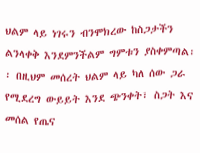ህልም ላይ ነገሩን ብንሞክረው ከስጋታችን ልንላቀቅ እንደምንችልም ግምቱን ያስቀምጣል፡፡ በዚህም መሰረት ህልም ላይ ካለ ሰው ጋራ የሚደረግ ውይይት እንደ ጭንቀት፣ ስጋት እና መሰል የጤና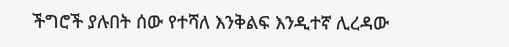ችግሮች ያሉበት ሰው የተሻለ እንቅልፍ እንዲተኛ ሊረዳው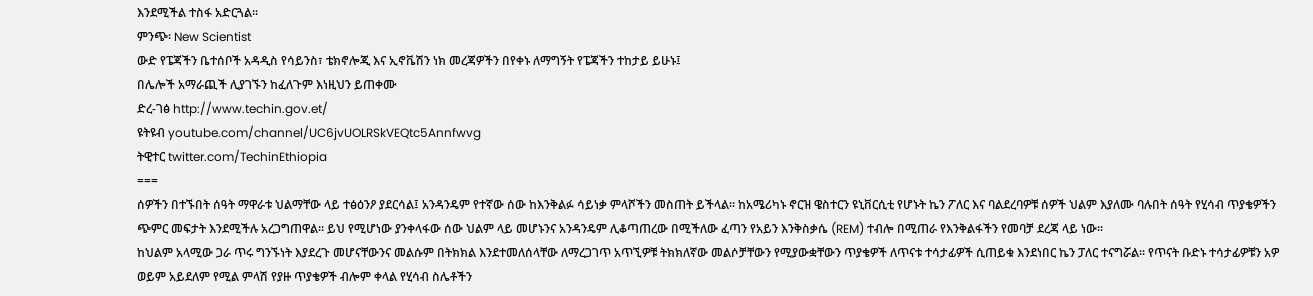እንደሚችል ተስፋ አድርጓል፡፡
ምንጭ፡ New Scientist
ውድ የፔጃችን ቤተሰቦች አዳዲስ የሳይንስ፣ ቴክኖሎጂ እና ኢኖቬሽን ነክ መረጃዎችን በየቀኑ ለማግኝት የፔጃችን ተከታይ ይሁኑ፤
በሌሎች አማራጪች ሊያገኙን ከፈለጉም እነዚህን ይጠቀሙ
ድረ-ገፅ http://www.techin.gov.et/
ዩትዩብ youtube.com/channel/UC6jvUOLRSkVEQtc5Annfwvg
ትዊተር twitter.com/TechinEthiopia
===
ሰዎችን በተኙበት ሰዓት ማዋራቱ ህልማቸው ላይ ተፅዕንዖ ያደርሳል፤ አንዳንዴም የተኛው ሰው ከእንቅልፉ ሳይነቃ ምላሾችን መስጠት ይችላል፡፡ ከአሜሪካኑ ኖርዝ ዌስተርን ዩኒቨርሲቲ የሆኑት ኬን ፖለር እና ባልደረባዎቹ ሰዎች ህልም እያለሙ ባሉበት ሰዓት የሂሳብ ጥያቄዎችን ጭምር መፍታት እንደሚችሉ አረጋግጠዋል፡፡ ይህ የሚሆነው ያንቀላፋው ሰው ህልም ላይ መሆኑንና አንዳንዴም ሊቆጣጠረው በሚችለው ፈጣን የአይን እንቅስቃሴ (REM) ተብሎ በሚጠራ የእንቅልፋችን የመባቻ ደረጃ ላይ ነው፡፡
ከህልም አላሚው ጋራ ጥሩ ግንኙነት እያደረጉ መሆናቸውንና መልሱም በትክክል እንደተመለሰላቸው ለማረጋገጥ አጥኚዎቹ ትክክለኛው መልሶቻቸውን የሚያውቋቸውን ጥያቄዎች ለጥናቱ ተሳታፊዎች ሲጠይቁ እንደነበር ኬን ፓለር ተናግሯል፡፡ የጥናት ቡድኑ ተሳታፊዎቹን አዎ ወይም አይደለም የሚል ምላሽ የያዙ ጥያቄዎች ብሎም ቀላል የሂሳብ ስሌቶችን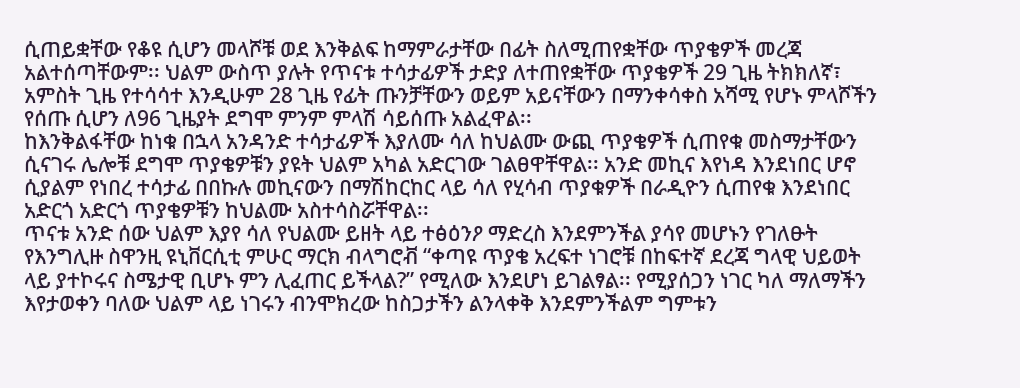ሲጠይቋቸው የቆዩ ሲሆን መላሾቹ ወደ እንቅልፍ ከማምራታቸው በፊት ስለሚጠየቋቸው ጥያቄዎች መረጃ አልተሰጣቸውም፡፡ ህልም ውስጥ ያሉት የጥናቱ ተሳታፊዎች ታድያ ለተጠየቋቸው ጥያቄዎች 29 ጊዜ ትክክለኛ፣ አምስት ጊዜ የተሳሳተ እንዲሁም 28 ጊዜ የፊት ጡንቻቸውን ወይም አይናቸውን በማንቀሳቀስ አሻሚ የሆኑ ምላሾችን የሰጡ ሲሆን ለ96 ጊዜያት ደግሞ ምንም ምላሽ ሳይሰጡ አልፈዋል፡፡
ከእንቅልፋቸው ከነቁ በኋላ አንዳንድ ተሳታፊዎች እያለሙ ሳለ ከህልሙ ውጪ ጥያቄዎች ሲጠየቁ መስማታቸውን ሲናገሩ ሌሎቹ ደግሞ ጥያቄዎቹን ያዩት ህልም አካል አድርገው ገልፀዋቸዋል፡፡ አንድ መኪና እየነዳ እንደነበር ሆኖ ሲያልም የነበረ ተሳታፊ በበኩሉ መኪናውን በማሽከርከር ላይ ሳለ የሂሳብ ጥያቁዎች በራዲዮን ሲጠየቁ እንደነበር አድርጎ አድርጎ ጥያቄዎቹን ከህልሙ አስተሳስሯቸዋል፡፡
ጥናቱ አንድ ሰው ህልም እያየ ሳለ የህልሙ ይዘት ላይ ተፅዕንዖ ማድረስ እንደምንችል ያሳየ መሆኑን የገለፁት የእንግሊዙ ስዋንዚ ዩኒቨርሲቲ ምሁር ማርክ ብላግሮቭ “ቀጣዩ ጥያቄ አረፍተ ነገሮቹ በከፍተኛ ደረጃ ግላዊ ህይወት ላይ ያተኮሩና ስሜታዊ ቢሆኑ ምን ሊፈጠር ይችላል?” የሚለው እንደሆነ ይገልፃል፡፡ የሚያሰጋን ነገር ካለ ማለማችን እየታወቀን ባለው ህልም ላይ ነገሩን ብንሞክረው ከስጋታችን ልንላቀቅ እንደምንችልም ግምቱን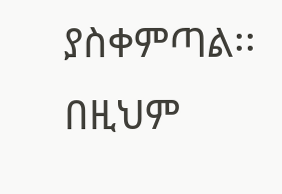ያስቀምጣል፡፡ በዚህም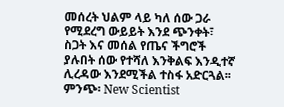መሰረት ህልም ላይ ካለ ሰው ጋራ የሚደረግ ውይይት እንደ ጭንቀት፣ ስጋት እና መሰል የጤና ችግሮች ያሉበት ሰው የተሻለ እንቅልፍ እንዲተኛ ሊረዳው እንደሚችል ተስፋ አድርጓል፡፡
ምንጭ፡ New Scientist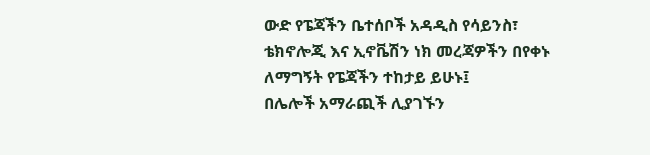ውድ የፔጃችን ቤተሰቦች አዳዲስ የሳይንስ፣ ቴክኖሎጂ እና ኢኖቬሽን ነክ መረጃዎችን በየቀኑ ለማግኝት የፔጃችን ተከታይ ይሁኑ፤
በሌሎች አማራጪች ሊያገኙን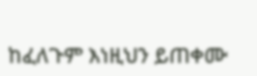ከፈለጉም እነዚህን ይጠቀሙ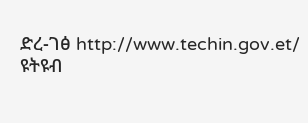ድረ-ገፅ http://www.techin.gov.et/
ዩትዩብ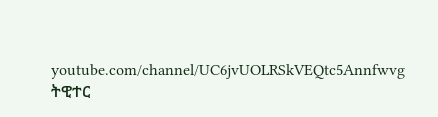youtube.com/channel/UC6jvUOLRSkVEQtc5Annfwvg
ትዊተር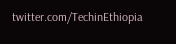twitter.com/TechinEthiopia